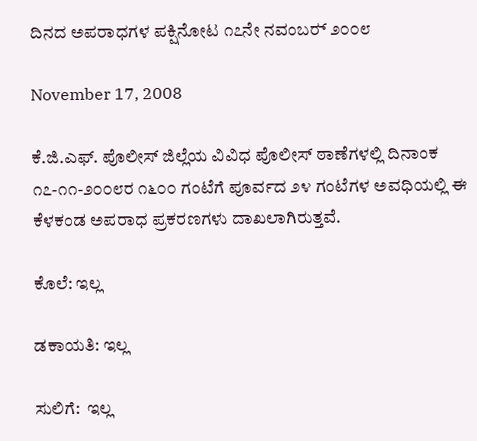ದಿನದ ಅಪರಾಧಗಳ ಪಕ್ಷಿನೋಟ ೧೭ನೇ ನವಂಬರ್‍ ೨೦೦೮

November 17, 2008

ಕೆ.ಜಿ.ಎಫ್. ಪೊಲೀಸ್ ಜಿಲ್ಲೆಯ ವಿವಿಧ ಪೊಲೀಸ್ ಠಾಣೆಗಳಲ್ಲಿ ದಿನಾಂಕ ೧೭-೧೧-೨೦೦೮ರ ೧೬೦೦ ಗಂಟೆಗೆ ಪೂರ್ವದ ೨೪ ಗಂಟೆಗಳ ಅವಧಿಯಲ್ಲಿ ಈ ಕೆಳಕಂಡ ಅಪರಾಧ ಪ್ರಕರಣಗಳು ದಾಖಲಾಗಿರುತ್ತವೆ.

ಕೊಲೆ: ಇಲ್ಲ

ಡಕಾಯತಿ: ಇಲ್ಲ

ಸುಲಿಗೆ:  ಇಲ್ಲ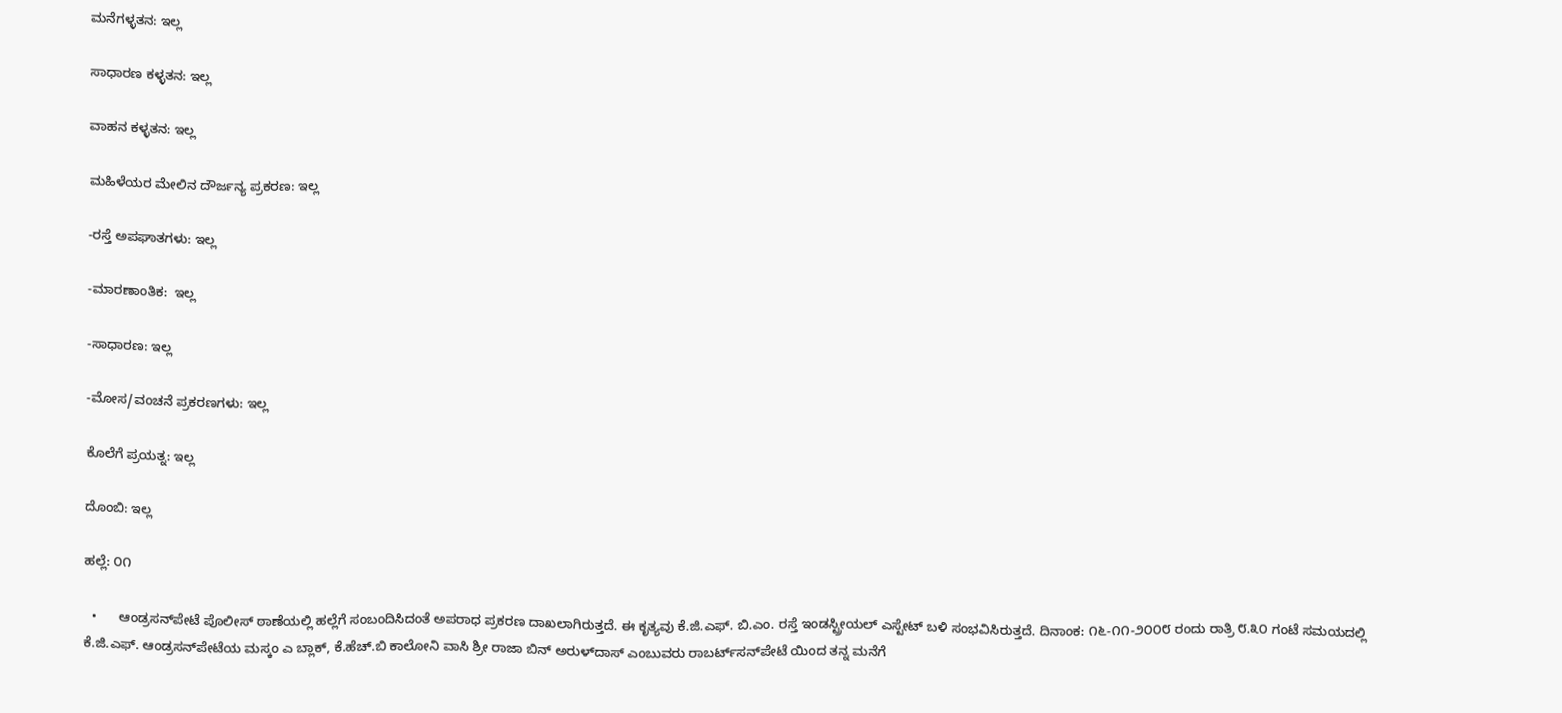ಮನೆಗಳ್ಳತನ: ಇಲ್ಲ

ಸಾಧಾರಣ ಕಳ್ಳತನ: ಇಲ್ಲ

ವಾಹನ ಕಳ್ಳತನ: ಇಲ್ಲ

ಮಹಿಳೆಯರ ಮೇಲಿನ ದೌರ್ಜನ್ಯ ಪ್ರಕರಣ: ಇಲ್ಲ

-ರಸ್ತೆ ಅಪಘಾತಗಳು: ಇಲ್ಲ

-ಮಾರಣಾಂತಿಕ:  ಇಲ್ಲ

-ಸಾಧಾರಣ: ಇಲ್ಲ

-ಮೋಸ/ವಂಚನೆ ಪ್ರಕರಣಗಳು: ಇಲ್ಲ

ಕೊಲೆಗೆ ಪ್ರಯತ್ನ: ಇಲ್ಲ

ದೊಂಬಿ: ಇಲ್ಲ

ಹಲ್ಲೆ: ೦೧

  •      ಆಂಡ್ರಸನ್‌ಪೇಟೆ ಪೊಲೀಸ್ ಠಾಣೆಯಲ್ಲಿ ಹಲ್ಲೆಗೆ ಸಂಬಂದಿಸಿದಂತೆ ಅಪರಾಧ ಪ್ರಕರಣ ದಾಖಲಾಗಿರುತ್ತದೆ. ಈ ಕೃತ್ಯವು ಕೆ.ಜಿ.ಎಫ್. ಬಿ.ಎಂ. ರಸ್ತೆ ಇಂಡಸ್ಟ್ರೀಯಲ್ ಎಸ್ಟೇಟ್ ಬಳಿ ಸಂಭವಿಸಿರುತ್ತದೆ. ದಿನಾಂಕ: ೧೬-೧೧-೨೦೦೮ ರಂದು ರಾತ್ರಿ ೮.೩೦ ಗಂಟೆ ಸಮಯದಲ್ಲಿ ಕೆ.ಜಿ.ಎಫ್. ಆಂಡ್ರಸನ್‌ಪೇಟೆಯ ಮಸ್ಕಂ ಎ ಬ್ಲಾಕ್, ಕೆ.ಹೆಚ್.ಬಿ ಕಾಲೋನಿ ವಾಸಿ ಶ್ರೀ ರಾಜಾ ಬಿನ್ ಅರುಳ್‌ದಾಸ್ ಎಂಬುವರು ರಾಬರ್ಟ್‌‌ಸನ್‌ಪೇಟೆ ಯಿಂದ ತನ್ನ ಮನೆಗೆ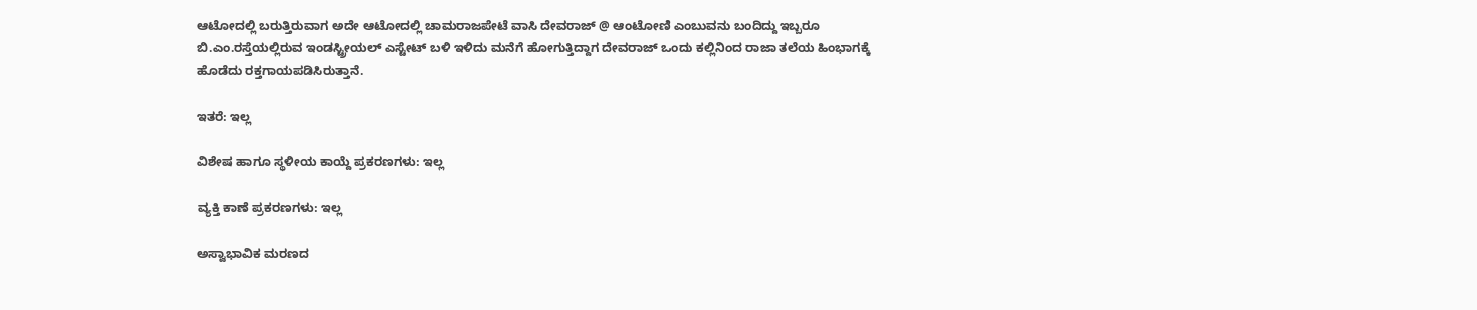ಆಟೋದಲ್ಲಿ ಬರುತ್ತಿರುವಾಗ ಅದೇ ಆಟೋದಲ್ಲಿ ಚಾಮರಾಜಪೇಟೆ ವಾಸಿ ದೇವರಾಜ್ @ ಆಂಟೋಣಿ ಎಂಬುವನು ಬಂದಿದ್ದು ಇಬ್ಬರೂ ಬಿ.ಎಂ.ರಸ್ತೆಯಲ್ಲಿರುವ ಇಂಡಸ್ಟ್ರೀಯಲ್ ಎಸ್ಟೇಟ್ ಬಳಿ ಇಳಿದು ಮನೆಗೆ ಹೋಗುತ್ತಿದ್ದಾಗ ದೇವರಾಜ್ ಒಂದು ಕಲ್ಲಿನಿಂದ ರಾಜಾ ತಲೆಯ ಹಿಂಭಾಗಕ್ಕೆ ಹೊಡೆದು ರಕ್ತಗಾಯಪಡಿಸಿರುತ್ತಾನೆ.

ಇತರೆ: ಇಲ್ಲ

ವಿಶೇಷ ಹಾಗೂ ಸ್ಥಳೀಯ ಕಾಯ್ದೆ ಪ್ರಕರಣಗಳು: ಇಲ್ಲ

ವ್ಯಕ್ತಿ ಕಾಣೆ ಪ್ರಕರಣಗಳು: ಇಲ್ಲ

ಅಸ್ವಾಭಾವಿಕ ಮರಣದ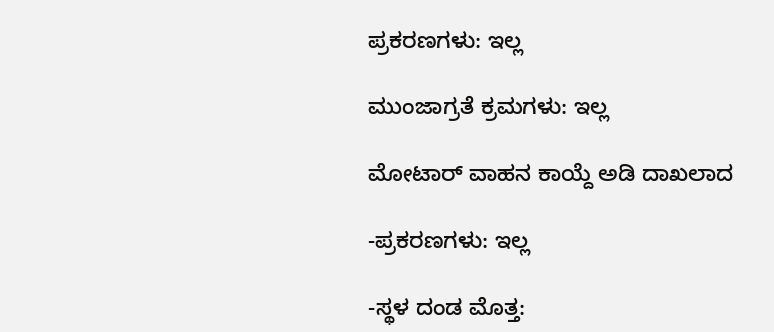ಪ್ರಕರಣಗಳು: ಇಲ್ಲ

ಮುಂಜಾಗ್ರತೆ ಕ್ರಮಗಳು: ಇಲ್ಲ

ಮೋಟಾರ್‍ ವಾಹನ ಕಾಯ್ದೆ ಅಡಿ ದಾಖಲಾದ

-ಪ್ರಕರಣಗಳು: ಇಲ್ಲ

-ಸ್ಥಳ ದಂಡ ಮೊತ್ತ: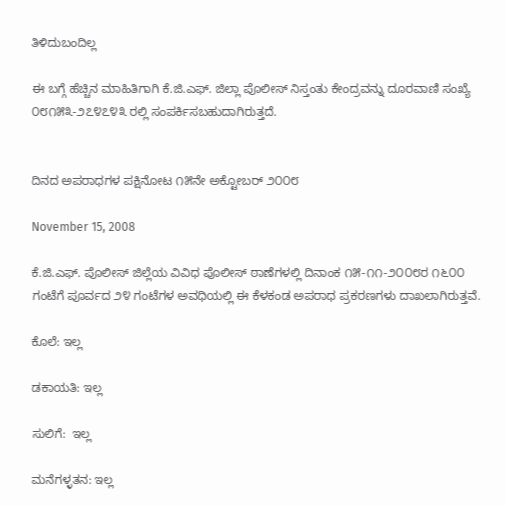ತಿಳಿದುಬಂದಿಲ್ಲ

ಈ ಬಗ್ಗೆ ಹೆಚ್ಚಿನ ಮಾಹಿತಿಗಾಗಿ ಕೆ.ಜಿ.ಎಫ್. ಜಿಲ್ಲಾ ಪೊಲೀಸ್ ನಿಸ್ತಂತು ಕೇಂದ್ರವನ್ನು ದೂರವಾಣಿ ಸಂಖ್ಯೆ ೦೮೧೫೩-೨೭೪೭೪೩ ರಲ್ಲಿ ಸಂಪರ್ಕಿಸಬಹುದಾಗಿರುತ್ತದೆ.


ದಿನದ ಅಪರಾಧಗಳ ಪಕ್ಷಿನೋಟ ೧೫ನೇ ಅಕ್ಟೋಬರ್‍ ೨೦೦೮

November 15, 2008

ಕೆ.ಜಿ.ಎಫ್. ಪೊಲೀಸ್ ಜಿಲ್ಲೆಯ ವಿವಿಧ ಪೊಲೀಸ್ ಠಾಣೆಗಳಲ್ಲಿ ದಿನಾಂಕ ೧೫-೧೧-೨೦೦೮ರ ೧೬೦೦ ಗಂಟೆಗೆ ಪೂರ್ವದ ೨೪ ಗಂಟೆಗಳ ಅವಧಿಯಲ್ಲಿ ಈ ಕೆಳಕಂಡ ಅಪರಾಧ ಪ್ರಕರಣಗಳು ದಾಖಲಾಗಿರುತ್ತವೆ.

ಕೊಲೆ: ಇಲ್ಲ

ಡಕಾಯತಿ: ಇಲ್ಲ

ಸುಲಿಗೆ:  ಇಲ್ಲ

ಮನೆಗಳ್ಳತನ: ಇಲ್ಲ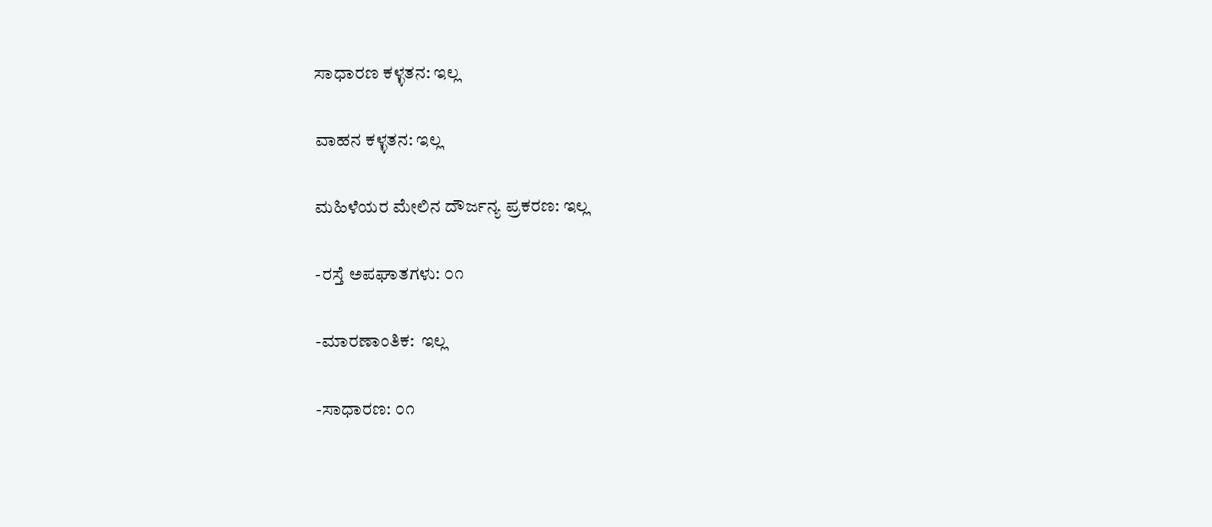ಸಾಧಾರಣ ಕಳ್ಳತನ: ಇಲ್ಲ

ವಾಹನ ಕಳ್ಳತನ: ಇಲ್ಲ

ಮಹಿಳೆಯರ ಮೇಲಿನ ದೌರ್ಜನ್ಯ ಪ್ರಕರಣ: ಇಲ್ಲ

-ರಸ್ತೆ ಅಪಘಾತಗಳು: ೦೧

-ಮಾರಣಾಂತಿಕ:  ಇಲ್ಲ

-ಸಾಧಾರಣ: ೦೧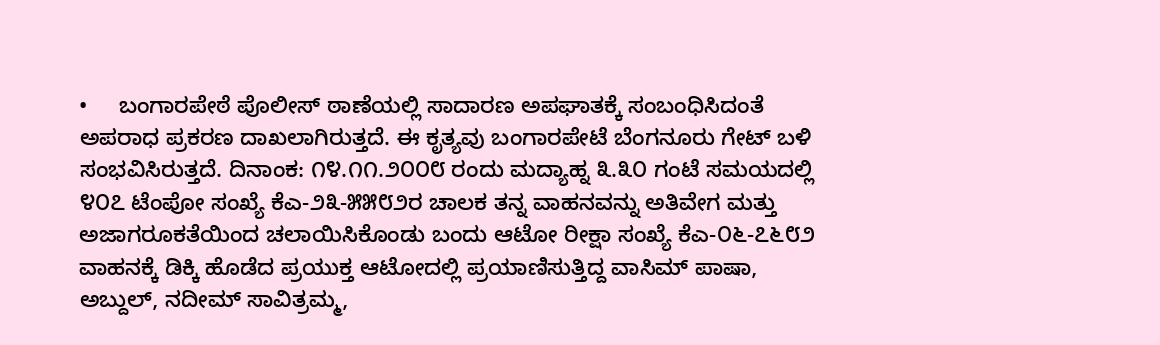•     ಬಂಗಾರಪೇಠೆ ಪೊಲೀಸ್ ಠಾಣೆಯಲ್ಲಿ ಸಾದಾರಣ ಅಪಘಾತಕ್ಕೆ ಸಂಬಂಧಿಸಿದಂತೆ ಅಪರಾಧ ಪ್ರಕರಣ ದಾಖಲಾಗಿರುತ್ತದೆ. ಈ ಕೃತ್ಯವು ಬಂಗಾರಪೇಟೆ ಬೆಂಗನೂರು ಗೇಟ್‌ ಬಳಿ ಸಂಭವಿಸಿರುತ್ತದೆ. ದಿನಾಂಕ: ೧೪.೧೧.೨೦೦೮ ರಂದು ಮದ್ಯಾಹ್ನ ೩.೩೦ ಗಂಟೆ ಸಮಯದಲ್ಲಿ ೪೦೭ ಟೆಂಪೋ ಸಂಖ್ಯೆ ಕೆಎ-೨೩-೫೫೮೨ರ ಚಾಲಕ ತನ್ನ ವಾಹನವನ್ನು ಅತಿವೇಗ ಮತ್ತು ಅಜಾಗರೂಕತೆಯಿಂದ ಚಲಾಯಿಸಿಕೊಂಡು ಬಂದು ಆಟೋ ರೀಕ್ಷಾ ಸಂಖ್ಯೆ ಕೆಎ-೦೬-೭೬೮೨ ವಾಹನಕ್ಕೆ ಡಿಕ್ಕಿ ಹೊಡೆದ ಪ್ರಯುಕ್ತ ಆಟೋದಲ್ಲಿ ಪ್ರಯಾಣಿಸುತ್ತಿದ್ದ ವಾಸಿಮ್‌ ಪಾಷಾ, ಅಬ್ದುಲ್, ನದೀಮ್ ಸಾವಿತ್ರಮ್ಮ,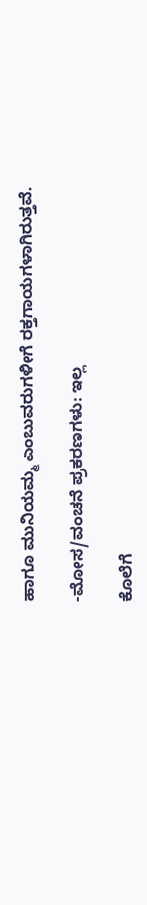ಹಾಗೂ ಮುನಿಯಮ್ಮ ಎಂಬುವರುಗಳೀಗೆ ರಕ್ತಗಾಯಗಳಾಗಿರುತ್ತವೆ.

-ಮೋಸ/ವಂಚನೆ ಪ್ರಕರಣಗಳು: ಇಲ್ಲ

ಕೊಲೆಗೆ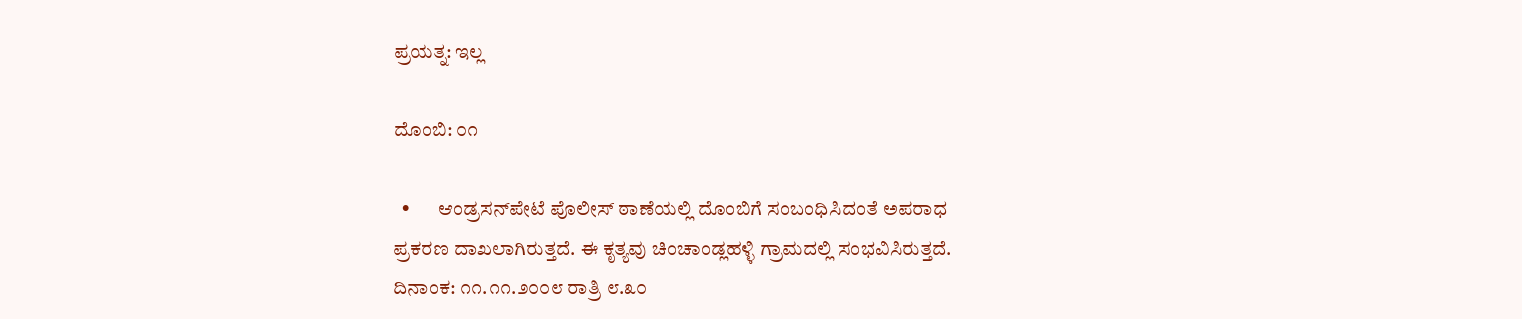ಪ್ರಯತ್ನ: ಇಲ್ಲ

ದೊಂಬಿ: ೦೧

  •       ಆಂಡ್ರಸನ್‌ಪೇಟೆ ಪೊಲೀಸ್‌ ಠಾಣೆಯಲ್ಲಿ ದೊಂಬಿಗೆ ಸಂಬಂಧಿಸಿದಂತೆ ಅಪರಾಧ ಪ್ರಕರಣ ದಾಖಲಾಗಿರುತ್ತದೆ. ಈ ಕೃತ್ಯವು ಚಿಂಚಾಂಡ್ಲಹಳ್ಳಿ ಗ್ರಾಮದಲ್ಲಿ ಸಂಭವಿಸಿರುತ್ತದೆ. ದಿನಾಂಕ: ೧೧.೧೧.೨೦೦೮ ರಾತ್ರಿ ೮.೩೦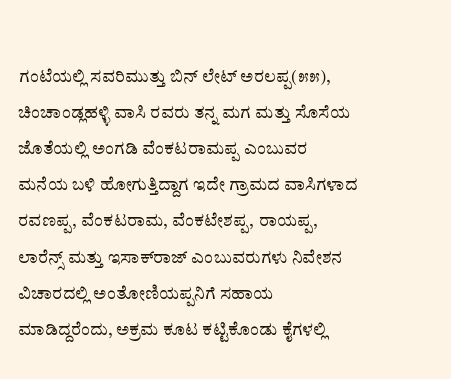ಗಂಟೆಯಲ್ಲಿ ಸವರಿಮುತ್ತು ಬಿನ್‌ ಲೇಟ್‌ ಅರಲಪ್ಪ(೫೫), ಚಿಂಚಾಂಡ್ಲಹಳ್ಳಿ ವಾಸಿ ರವರು ತನ್ನ ಮಗ ಮತ್ತು ಸೊಸೆಯ ಜೊತೆಯಲ್ಲಿ ಅಂಗಡಿ ವೆಂಕಟರಾಮಪ್ಪ ಎಂಬುವರ ಮನೆಯ ಬಳಿ ಹೋಗುತ್ತಿದ್ದಾಗ ಇದೇ ಗ್ರಾಮದ ವಾಸಿಗಳಾದ ರವಣಪ್ಪ, ವೆಂಕಟರಾಮ, ವೆಂಕಟೇಶಪ್ಪ, ರಾಯಪ್ಪ, ಲಾರೆನ್ಸ್‌ ಮತ್ತು ಇಸಾಕ್‌ರಾಜ್‌ ಎಂಬುವರುಗಳು ನಿವೇಶನ ವಿಚಾರದಲ್ಲಿ ಅಂತೋಣಿಯಪ್ಪನಿಗೆ ಸಹಾಯ ಮಾಡಿದ್ದರೆಂದು, ಅಕ್ರಮ ಕೂಟ ಕಟ್ಟಿಕೊಂಡು ಕೈಗಳಲ್ಲಿ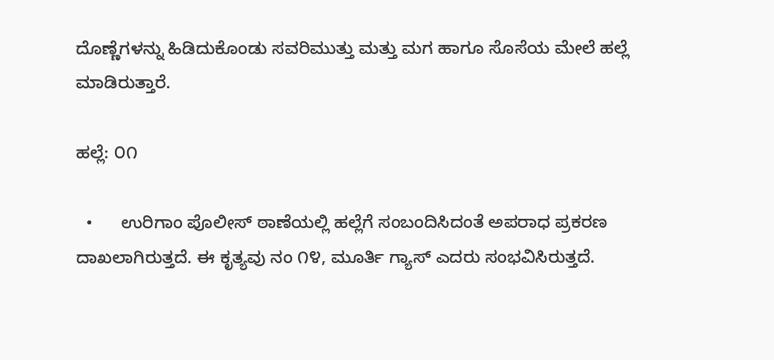ದೊಣ್ಣೆಗಳನ್ನು ಹಿಡಿದುಕೊಂಡು ಸವರಿಮುತ್ತು ಮತ್ತು ಮಗ ಹಾಗೂ ಸೊಸೆಯ ಮೇಲೆ ಹಲ್ಲೆ ಮಾಡಿರುತ್ತಾರೆ.

ಹಲ್ಲೆ: ೦೧

  •      ಉರಿಗಾಂ ಪೊಲೀಸ್ ಠಾಣೆಯಲ್ಲಿ ಹಲ್ಲೆಗೆ ಸಂಬಂದಿಸಿದಂತೆ ಅಪರಾಧ ಪ್ರಕರಣ ದಾಖಲಾಗಿರುತ್ತದೆ. ಈ ಕೃತ್ಯವು ನಂ ೧೪, ಮೂರ್ತಿ ಗ್ಯಾಸ್‌ ಎದರು ಸಂಭವಿಸಿರುತ್ತದೆ.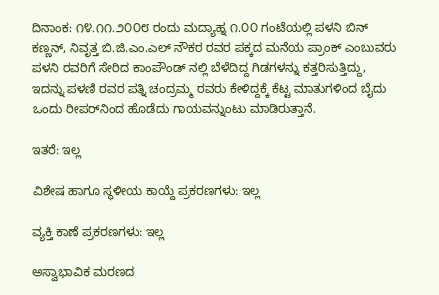ದಿನಾಂಕ: ೧೪.೧೧.೨೦೦೮ ರಂದು ಮದ್ಯಾಹ್ನ ೧.೦೦ ಗಂಟೆಯಲ್ಲಿ ಪಳನಿ ಬಿನ್‌ ಕಣ್ಣನ್‌, ನಿವೃತ್ತ ಬಿ.ಜಿ.ಎಂ.ಎಲ್‌ ನೌಕರ ರವರ ಪಕ್ಕದ ಮನೆಯ ಪ್ರಾಂಕ್‌ ಎಂಬುವರು ಪಳನಿ ರವರಿಗೆ ಸೇರಿದ ಕಾಂಪೌಂಡ್ ನಲ್ಲಿ ಬೆಳೆದಿದ್ದ ಗಿಡಗಳನ್ನು ಕತ್ತರಿಸುತ್ತಿದ್ದು, ಇದನ್ನು ಪಳಣಿ ರವರ ಪತ್ನಿ ಚಂದ್ರಮ್ಮ ರವರು ಕೇಳಿದ್ದಕ್ಕೆ ಕೆಟ್ಟ ಮಾತುಗಳಿಂದ ಬೈದು ಒಂದು ರೀಪರ್‌ನಿಂದ ಹೊಡೆದು ಗಾಯವನ್ನುಂಟು ಮಾಡಿರುತ್ತಾನೆ.

ಇತರೆ: ಇಲ್ಲ

ವಿಶೇಷ ಹಾಗೂ ಸ್ಥಳೀಯ ಕಾಯ್ದೆ ಪ್ರಕರಣಗಳು: ಇಲ್ಲ

ವ್ಯಕ್ತಿ ಕಾಣೆ ಪ್ರಕರಣಗಳು: ಇಲ್ಲ

ಅಸ್ವಾಭಾವಿಕ ಮರಣದ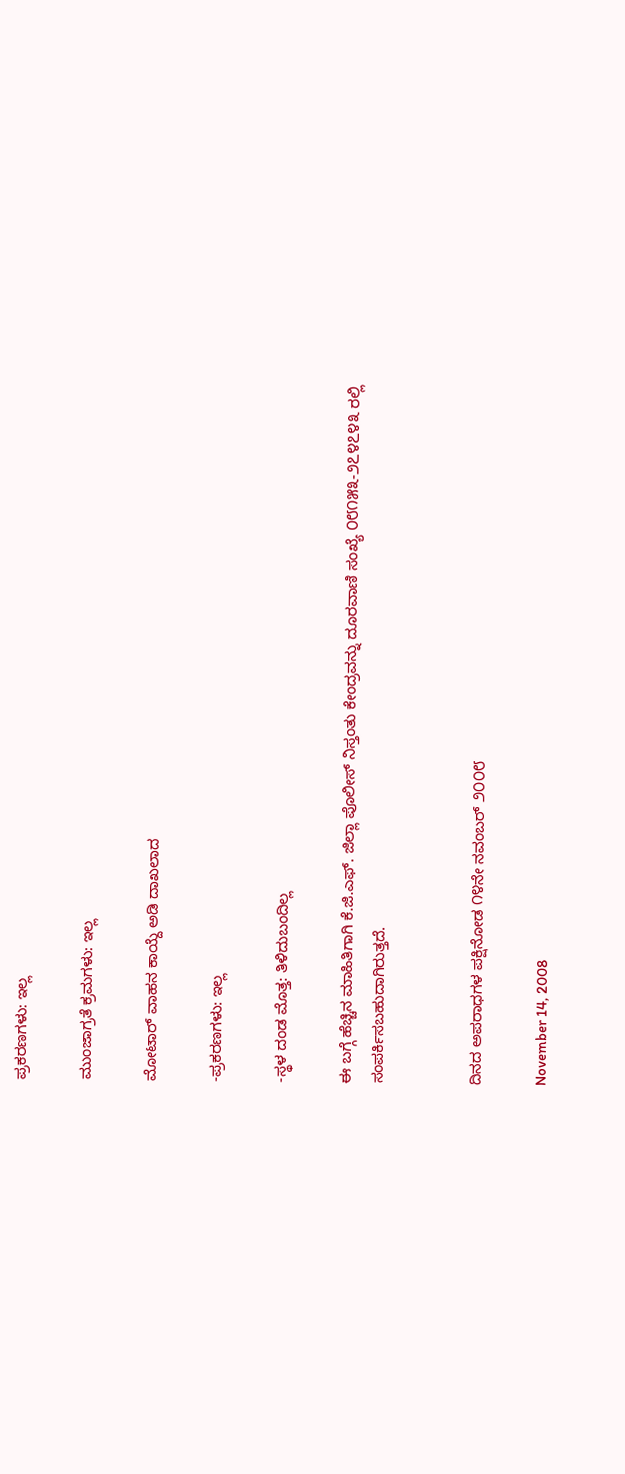ಪ್ರಕರಣಗಳು: ಇಲ್ಲ

ಮುಂಜಾಗ್ರತೆ ಕ್ರಮಗಳು: ಇಲ್ಲ

ಮೋಟಾರ್‍ ವಾಹನ ಕಾಯ್ದೆ ಅಡಿ ದಾಖಲಾದ

-ಪ್ರಕರಣಗಳು: ಇಲ್ಲ

-ಸ್ಥಳ ದಂಡ ಮೊತ್ತ: ತಿಳಿದುಬಂದಿಲ್ಲ

ಈ ಬಗ್ಗೆ ಹೆಚ್ಚಿನ ಮಾಹಿತಿಗಾಗಿ ಕೆ.ಜಿ.ಎಫ್. ಜಿಲ್ಲಾ ಪೊಲೀಸ್ ನಿಸ್ತಂತು ಕೇಂದ್ರವನ್ನು ದೂರವಾಣಿ ಸಂಖ್ಯೆ ೦೮೧೫೩-೨೭೪೭೪೩ ರಲ್ಲಿ ಸಂಪರ್ಕಿಸಬಹುದಾಗಿರುತ್ತದೆ.


ದಿನದ ಅಪರಾಧಗಳ ಪಕ್ಷಿನೋಡ ೧೪ನೇ ನವಂಬರ್‍ ೨೦೦೮

November 14, 2008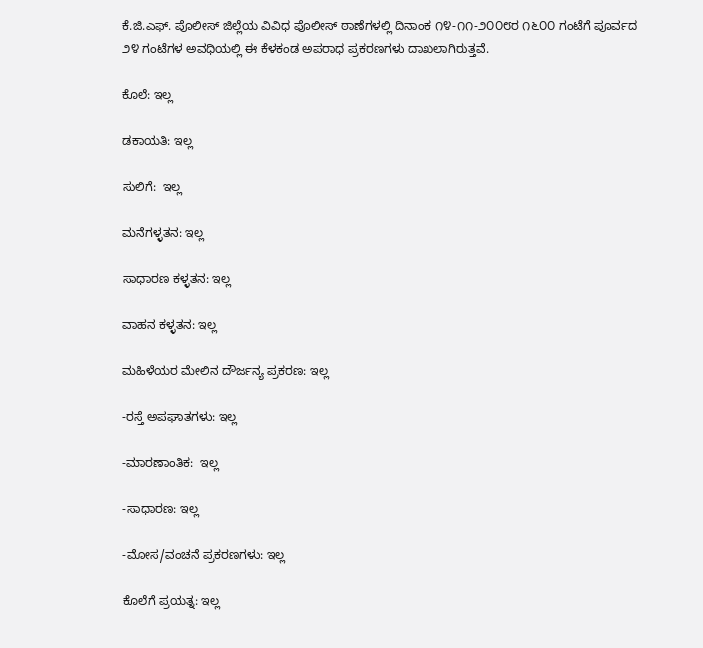ಕೆ.ಜಿ.ಎಫ್. ಪೊಲೀಸ್ ಜಿಲ್ಲೆಯ ವಿವಿಧ ಪೊಲೀಸ್ ಠಾಣೆಗಳಲ್ಲಿ ದಿನಾಂಕ ೧೪-೧೧-೨೦೦೮ರ ೧೬೦೦ ಗಂಟೆಗೆ ಪೂರ್ವದ ೨೪ ಗಂಟೆಗಳ ಅವಧಿಯಲ್ಲಿ ಈ ಕೆಳಕಂಡ ಅಪರಾಧ ಪ್ರಕರಣಗಳು ದಾಖಲಾಗಿರುತ್ತವೆ.

ಕೊಲೆ: ಇಲ್ಲ

ಡಕಾಯತಿ: ಇಲ್ಲ

ಸುಲಿಗೆ:  ಇಲ್ಲ

ಮನೆಗಳ್ಳತನ: ಇಲ್ಲ

ಸಾಧಾರಣ ಕಳ್ಳತನ: ಇಲ್ಲ

ವಾಹನ ಕಳ್ಳತನ: ಇಲ್ಲ

ಮಹಿಳೆಯರ ಮೇಲಿನ ದೌರ್ಜನ್ಯ ಪ್ರಕರಣ: ಇಲ್ಲ

-ರಸ್ತೆ ಅಪಘಾತಗಳು: ಇಲ್ಲ

-ಮಾರಣಾಂತಿಕ:  ಇಲ್ಲ

-ಸಾಧಾರಣ: ಇಲ್ಲ

-ಮೋಸ/ವಂಚನೆ ಪ್ರಕರಣಗಳು: ಇಲ್ಲ

ಕೊಲೆಗೆ ಪ್ರಯತ್ನ: ಇಲ್ಲ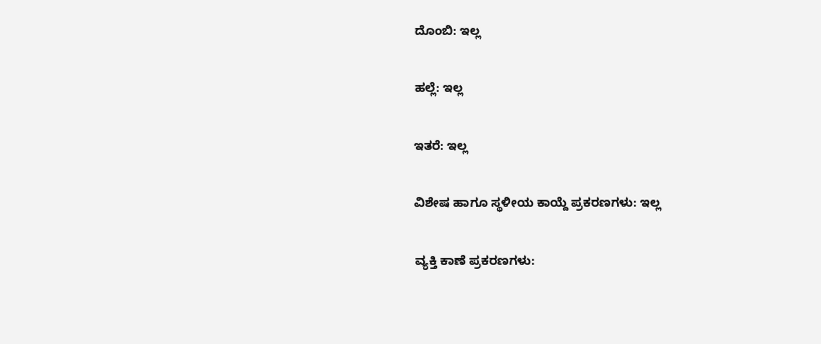ದೊಂಬಿ: ಇಲ್ಲ

ಹಲ್ಲೆ: ಇಲ್ಲ

ಇತರೆ: ಇಲ್ಲ

ವಿಶೇಷ ಹಾಗೂ ಸ್ಥಳೀಯ ಕಾಯ್ದೆ ಪ್ರಕರಣಗಳು: ಇಲ್ಲ

ವ್ಯಕ್ತಿ ಕಾಣೆ ಪ್ರಕರಣಗಳು: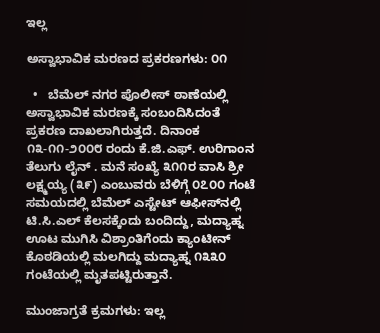ಇಲ್ಲ

ಅಸ್ವಾಭಾವಿಕ ಮರಣದ ಪ್ರಕರಣಗಳು: ೦೧

  •   ಬೆಮೆಲ್ ನಗರ ಪೊಲೀಸ್ ಠಾಣೆಯಲ್ಲಿ ಅಸ್ವಾಭಾವಿಕ ಮರಣಕ್ಕೆ ಸಂಬಂದಿಸಿದಂತೆ ಪ್ರಕರಣ ದಾಖಲಾಗಿರುತ್ತದೆ. ದಿನಾಂಕ ೧೩-೧೧-೨೦೦೮ ರಂದು ಕೆ.ಜಿ.ಎಫ್. ಉರಿಗಾಂನ ತೆಲುಗು ಲೈನ್ . ಮನೆ ಸಂಖ್ಯೆ ೩೧೧ರ ವಾಸಿ ಶ್ರೀ ಲಕ್ಷ್ಮಯ್ಯ (೩೯) ಎಂಬುವರು ಬೆಳಿಗ್ಗೆ ೦೭೦೦ ಗಂಟೆ ಸಮಯದಲ್ಲಿ ಬೆಮೆಲ್ ಎಸ್ಟೇಟ್ ಆಫೀಸ್‌ನಲ್ಲಿ ಟಿ.ಸಿ.ಎಲ್ ಕೆಲಸಕ್ಕೆಂದು ಬಂದಿದ್ದು, ಮದ್ಯಾಹ್ನ ಊಟ ಮುಗಿಸಿ ವಿಶ್ರಾಂತಿಗೆಂದು ಕ್ಯಾಂಟೀನ್ ಕೊಠಡಿಯಲ್ಲಿ ಮಲಗಿದ್ದು ಮದ್ಯಾಹ್ನ ೧೩೩೦ ಗಂಟೆಯಲ್ಲಿ ಮೃತಪಟ್ಟಿರುತ್ತಾನೆ.

ಮುಂಜಾಗ್ರತೆ ಕ್ರಮಗಳು: ಇಲ್ಲ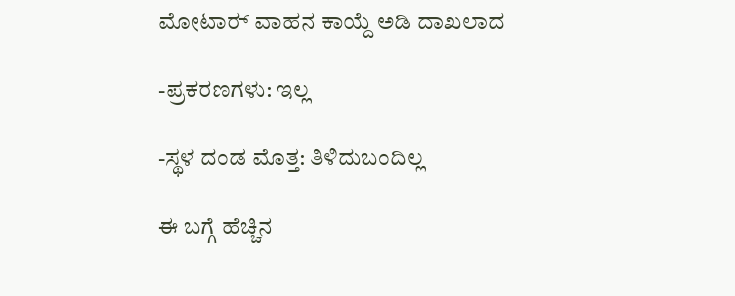ಮೋಟಾರ್‍ ವಾಹನ ಕಾಯ್ದೆ ಅಡಿ ದಾಖಲಾದ

-ಪ್ರಕರಣಗಳು: ಇಲ್ಲ

-ಸ್ಥಳ ದಂಡ ಮೊತ್ತ: ತಿಳಿದುಬಂದಿಲ್ಲ

ಈ ಬಗ್ಗೆ ಹೆಚ್ಚಿನ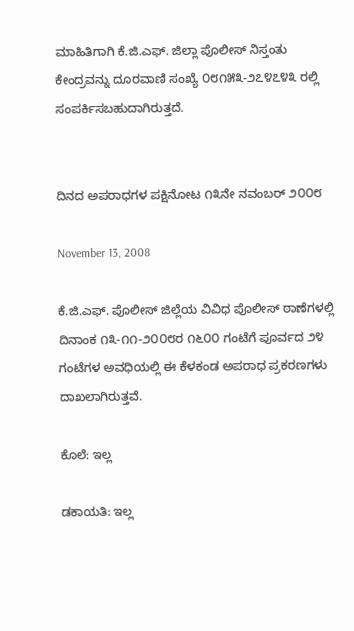ಮಾಹಿತಿಗಾಗಿ ಕೆ.ಜಿ.ಎಫ್. ಜಿಲ್ಲಾ ಪೊಲೀಸ್ ನಿಸ್ತಂತು ಕೇಂದ್ರವನ್ನು ದೂರವಾಣಿ ಸಂಖ್ಯೆ ೦೮೧೫೩-೨೭೪೭೪೩ ರಲ್ಲಿ ಸಂಪರ್ಕಿಸಬಹುದಾಗಿರುತ್ತದೆ.


ದಿನದ ಅಪರಾಧಗಳ ಪಕ್ಷಿನೋಟ ೧೩ನೇ ನವಂಬರ್‍ ೨೦೦೮

November 13, 2008

ಕೆ.ಜಿ.ಎಫ್. ಪೊಲೀಸ್ ಜಿಲ್ಲೆಯ ವಿವಿಧ ಪೊಲೀಸ್ ಠಾಣೆಗಳಲ್ಲಿ ದಿನಾಂಕ ೧೩-೧೧-೨೦೦೮ರ ೧೬೦೦ ಗಂಟೆಗೆ ಪೂರ್ವದ ೨೪ ಗಂಟೆಗಳ ಅವಧಿಯಲ್ಲಿ ಈ ಕೆಳಕಂಡ ಅಪರಾಧ ಪ್ರಕರಣಗಳು ದಾಖಲಾಗಿರುತ್ತವೆ.

ಕೊಲೆ: ಇಲ್ಲ

ಡಕಾಯತಿ: ಇಲ್ಲ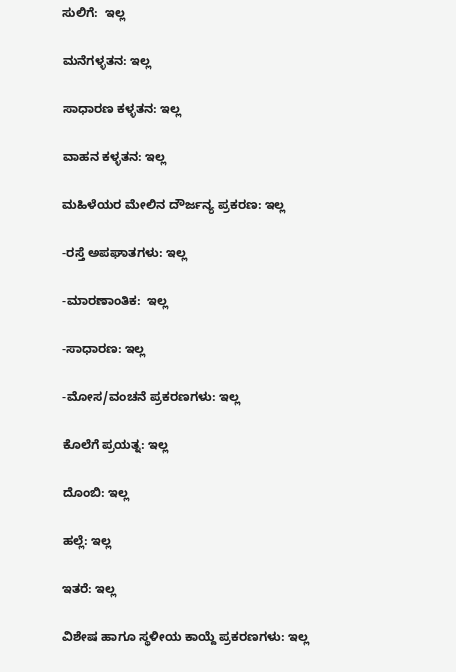ಸುಲಿಗೆ:  ಇಲ್ಲ

ಮನೆಗಳ್ಳತನ: ಇಲ್ಲ

ಸಾಧಾರಣ ಕಳ್ಳತನ: ಇಲ್ಲ

ವಾಹನ ಕಳ್ಳತನ: ಇಲ್ಲ

ಮಹಿಳೆಯರ ಮೇಲಿನ ದೌರ್ಜನ್ಯ ಪ್ರಕರಣ: ಇಲ್ಲ

-ರಸ್ತೆ ಅಪಘಾತಗಳು: ಇಲ್ಲ

-ಮಾರಣಾಂತಿಕ:  ಇಲ್ಲ

-ಸಾಧಾರಣ: ಇಲ್ಲ

-ಮೋಸ/ವಂಚನೆ ಪ್ರಕರಣಗಳು: ಇಲ್ಲ

ಕೊಲೆಗೆ ಪ್ರಯತ್ನ: ಇಲ್ಲ

ದೊಂಬಿ: ಇಲ್ಲ

ಹಲ್ಲೆ: ಇಲ್ಲ

ಇತರೆ: ಇಲ್ಲ

ವಿಶೇಷ ಹಾಗೂ ಸ್ಥಳೀಯ ಕಾಯ್ದೆ ಪ್ರಕರಣಗಳು: ಇಲ್ಲ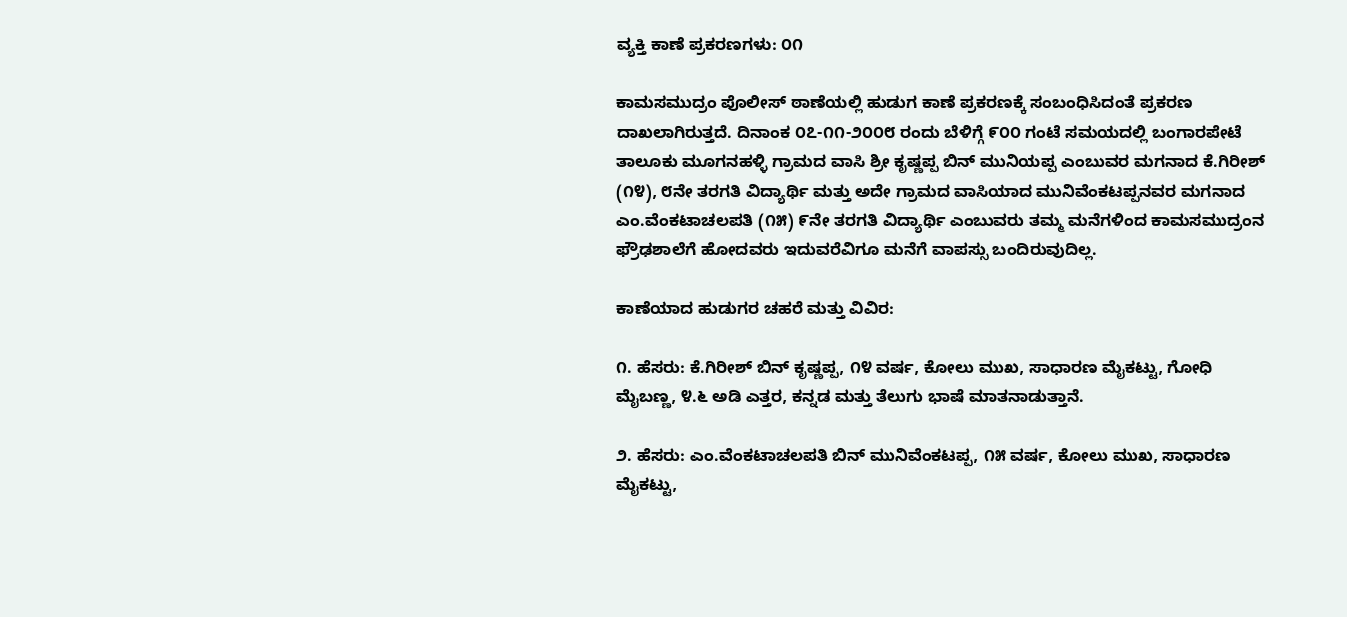ವ್ಯಕ್ತಿ ಕಾಣೆ ಪ್ರಕರಣಗಳು: ೦೧

ಕಾಮಸಮುದ್ರಂ ಪೊಲೀಸ್ ಠಾಣೆಯಲ್ಲಿ ಹುಡುಗ ಕಾಣೆ ಪ್ರಕರಣಕ್ಕೆ ಸಂಬಂಧಿಸಿದಂತೆ ಪ್ರಕರಣ ದಾಖಲಾಗಿರುತ್ತದೆ. ದಿನಾಂಕ ೦೭-೧೧-೨೦೦೮ ರಂದು ಬೆಳಿಗ್ಗೆ ೯೦೦ ಗಂಟೆ ಸಮಯದಲ್ಲಿ ಬಂಗಾರಪೇಟೆ ತಾಲೂಕು ಮೂಗನಹಳ್ಳಿ ಗ್ರಾಮದ ವಾಸಿ ಶ್ರೀ ಕೃಷ್ಣಪ್ಪ ಬಿನ್ ಮುನಿಯಪ್ಪ ಎಂಬುವರ ಮಗನಾದ ಕೆ.ಗಿರೀಶ್ (೧೪), ೮ನೇ ತರಗತಿ ವಿದ್ಯಾರ್ಥಿ ಮತ್ತು ಅದೇ ಗ್ರಾಮದ ವಾಸಿಯಾದ ಮುನಿವೆಂಕಟಪ್ಪನವರ ಮಗನಾದ ಎಂ.ವೆಂಕಟಾಚಲಪತಿ (೧೫) ೯ನೇ ತರಗತಿ ವಿದ್ಯಾರ್ಥಿ ಎಂಬುವರು ತಮ್ಮ ಮನೆಗಳಿಂದ ಕಾಮಸಮುದ್ರಂನ ಫ್ರೌಢಶಾಲೆಗೆ ಹೋದವರು ಇದುವರೆವಿಗೂ ಮನೆಗೆ ವಾಪಸ್ಸು ಬಂದಿರುವುದಿಲ್ಲ.

ಕಾಣೆಯಾದ ಹುಡುಗರ ಚಹರೆ ಮತ್ತು ವಿವಿರ:

೧. ಹೆಸರು: ಕೆ.ಗಿರೀಶ್ ಬಿನ್ ಕೃಷ್ಣಪ್ಪ, ೧೪ ವರ್ಷ, ಕೋಲು ಮುಖ, ಸಾಧಾರಣ ಮೈಕಟ್ಟು, ಗೋಧಿ ಮೈಬಣ್ಣ, ೪.೬ ಅಡಿ ಎತ್ತರ, ಕನ್ನಡ ಮತ್ತು ತೆಲುಗು ಭಾಷೆ ಮಾತನಾಡುತ್ತಾನೆ.

೨. ಹೆಸರು: ಎಂ.ವೆಂಕಟಾಚಲಪತಿ ಬಿನ್ ಮುನಿವೆಂಕಟಪ್ಪ, ೧೫ ವರ್ಷ, ಕೋಲು ಮುಖ, ಸಾಧಾರಣ ಮೈಕಟ್ಟು,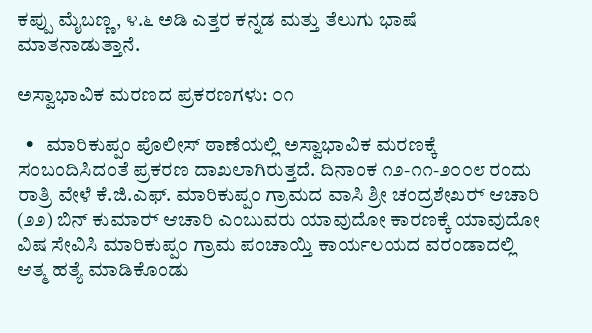ಕಪ್ಪು ಮೈಬಣ್ಣ, ೪.೬ ಅಡಿ ಎತ್ತರ ಕನ್ನಡ ಮತ್ತು ತೆಲುಗು ಭಾಷೆ ಮಾತನಾಡುತ್ತಾನೆ.

ಅಸ್ವಾಭಾವಿಕ ಮರಣದ ಪ್ರಕರಣಗಳು: ೦೧

  •   ಮಾರಿಕುಪ್ಪಂ ಪೊಲೀಸ್ ಠಾಣೆಯಲ್ಲಿ ಅಸ್ವಾಭಾವಿಕ ಮರಣಕ್ಕೆ ಸಂಬಂದಿಸಿದಂತೆ ಪ್ರಕರಣ ದಾಖಲಾಗಿರುತ್ತದೆ. ದಿನಾಂಕ ೧೨-೧೧-೨೦೦೮ ರಂದು ರಾತ್ರಿ ವೇಳೆ ಕೆ.ಜಿ.ಎಫ್. ಮಾರಿಕುಪ್ಪಂ ಗ್ರಾಮದ ವಾಸಿ ಶ್ರೀ ಚಂದ್ರಶೇಖರ್‍ ಆಚಾರಿ (೨೨) ಬಿನ್ ಕುಮಾರ್‍ ಆಚಾರಿ ಎಂಬುವರು ಯಾವುದೋ ಕಾರಣಕ್ಕೆ ಯಾವುದೋ ವಿಷ ಸೇವಿಸಿ ಮಾರಿಕುಪ್ಪಂ ಗ್ರಾಮ ಪಂಚಾಯ್ತಿ ಕಾರ್ಯಲಯದ ವರಂಡಾದಲ್ಲಿ ಆತ್ಮ ಹತ್ಯೆ ಮಾಡಿಕೊಂಡು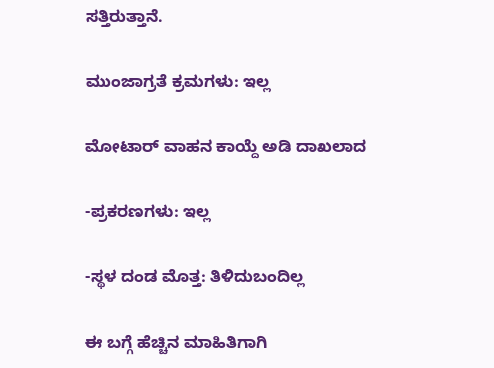ಸತ್ತಿರುತ್ತಾನೆ.

ಮುಂಜಾಗ್ರತೆ ಕ್ರಮಗಳು: ಇಲ್ಲ

ಮೋಟಾರ್‍ ವಾಹನ ಕಾಯ್ದೆ ಅಡಿ ದಾಖಲಾದ

-ಪ್ರಕರಣಗಳು: ಇಲ್ಲ

-ಸ್ಥಳ ದಂಡ ಮೊತ್ತ: ತಿಳಿದುಬಂದಿಲ್ಲ

ಈ ಬಗ್ಗೆ ಹೆಚ್ಚಿನ ಮಾಹಿತಿಗಾಗಿ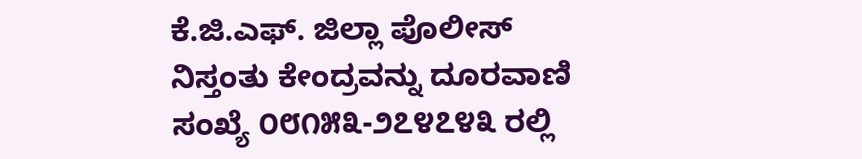ಕೆ.ಜಿ.ಎಫ್. ಜಿಲ್ಲಾ ಪೊಲೀಸ್ ನಿಸ್ತಂತು ಕೇಂದ್ರವನ್ನು ದೂರವಾಣಿ ಸಂಖ್ಯೆ ೦೮೧೫೩-೨೭೪೭೪೩ ರಲ್ಲಿ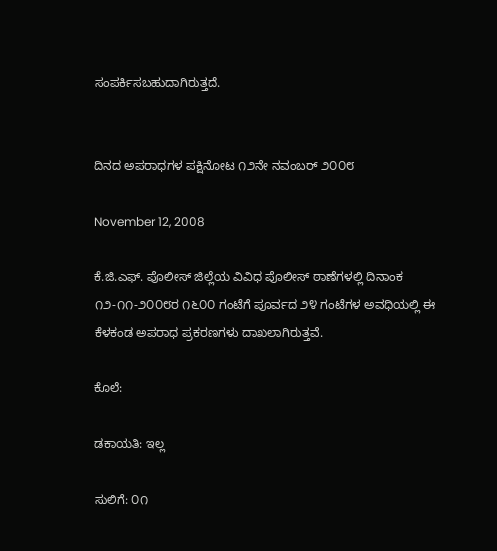ಸಂಪರ್ಕಿಸಬಹುದಾಗಿರುತ್ತದೆ.


ದಿನದ ಅಪರಾಧಗಳ ಪಕ್ಷಿನೋಟ ೧೨ನೇ ನವಂಬರ್‍ ೨೦೦೮

November 12, 2008

ಕೆ.ಜಿ.ಎಫ್. ಪೊಲೀಸ್ ಜಿಲ್ಲೆಯ ವಿವಿಧ ಪೊಲೀಸ್ ಠಾಣೆಗಳಲ್ಲಿ ದಿನಾಂಕ ೧೨-೧೧-೨೦೦೮ರ ೧೬೦೦ ಗಂಟೆಗೆ ಪೂರ್ವದ ೨೪ ಗಂಟೆಗಳ ಅವಧಿಯಲ್ಲಿ ಈ ಕೆಳಕಂಡ ಅಪರಾಧ ಪ್ರಕರಣಗಳು ದಾಖಲಾಗಿರುತ್ತವೆ.

ಕೊಲೆ:

ಡಕಾಯತಿ: ಇಲ್ಲ

ಸುಲಿಗೆ: ೦೧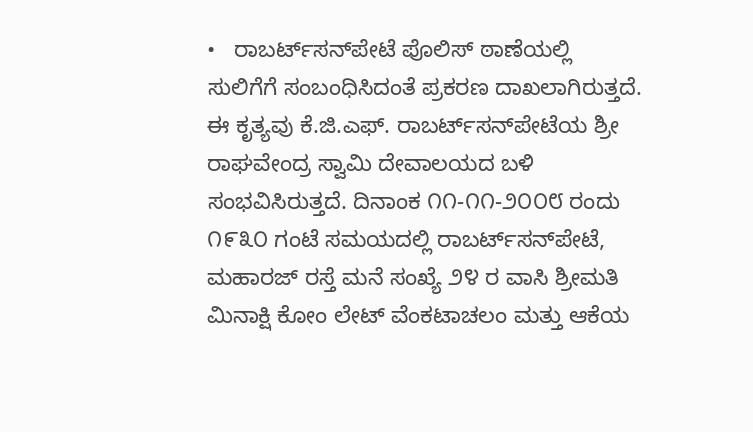•   ರಾಬರ್ಟ್‌‌ಸನ್‌ಪೇಟೆ ಪೊಲಿಸ್ ಠಾಣೆಯಲ್ಲಿ ಸುಲಿಗೆಗೆ ಸಂಬಂಧಿಸಿದಂತೆ ಪ್ರಕರಣ ದಾಖಲಾಗಿರುತ್ತದೆ. ಈ ಕೃತ್ಯವು ಕೆ.ಜಿ.ಎಫ್. ರಾಬರ್ಟ್‌‌ಸನ್‌ಪೇಟೆಯ ಶ್ರೀ ರಾಘವೇಂದ್ರ ಸ್ವಾಮಿ ದೇವಾಲಯದ ಬಳಿ ಸಂಭವಿಸಿರುತ್ತದೆ. ದಿನಾಂಕ ೧೧-೧೧-೨೦೦೮ ರಂದು ೧೯೩೦ ಗಂಟೆ ಸಮಯದಲ್ಲಿ ರಾಬರ್ಟ್‌‌ಸನ್‌ಪೇಟೆ, ಮಹಾರಜ್ ರಸ್ತೆ ಮನೆ ಸಂಖ್ಯೆ ೨೪ ರ ವಾಸಿ ಶ್ರೀಮತಿ ಮಿನಾಕ್ಷಿ ಕೋಂ ಲೇಟ್ ವೆಂಕಟಾಚಲಂ ಮತ್ತು ಆಕೆಯ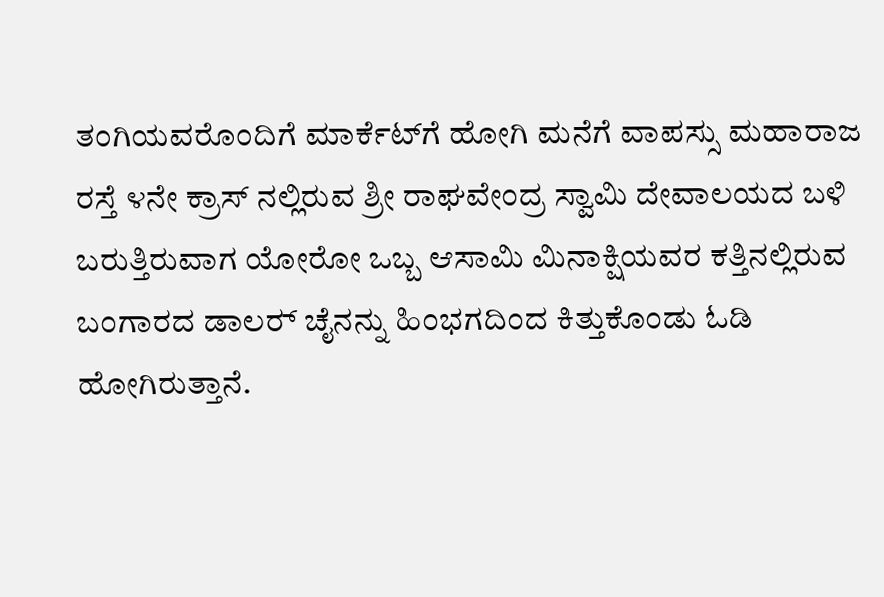ತಂಗಿಯವರೊಂದಿಗೆ ಮಾರ್ಕೆಟ್‌ಗೆ ಹೋಗಿ ಮನೆಗೆ ವಾಪಸ್ಸು ಮಹಾರಾಜ ರಸ್ತೆ ೪ನೇ ಕ್ರಾಸ್ ನಲ್ಲಿರುವ ಶ್ರೀ ರಾಘವೇಂದ್ರ ಸ್ವಾಮಿ ದೇವಾಲಯದ ಬಳಿ ಬರುತ್ತಿರುವಾಗ ಯೋರೋ ಒಬ್ಬ ಆಸಾಮಿ ಮಿನಾಕ್ಷಿಯವರ ಕತ್ತಿನಲ್ಲಿರುವ ಬಂಗಾರದ ಡಾಲರ್‍ ಚೈನನ್ನು ಹಿಂಭಗದಿಂದ ಕಿತ್ತುಕೊಂಡು ಓಡಿ ಹೋಗಿರುತ್ತಾನೆ.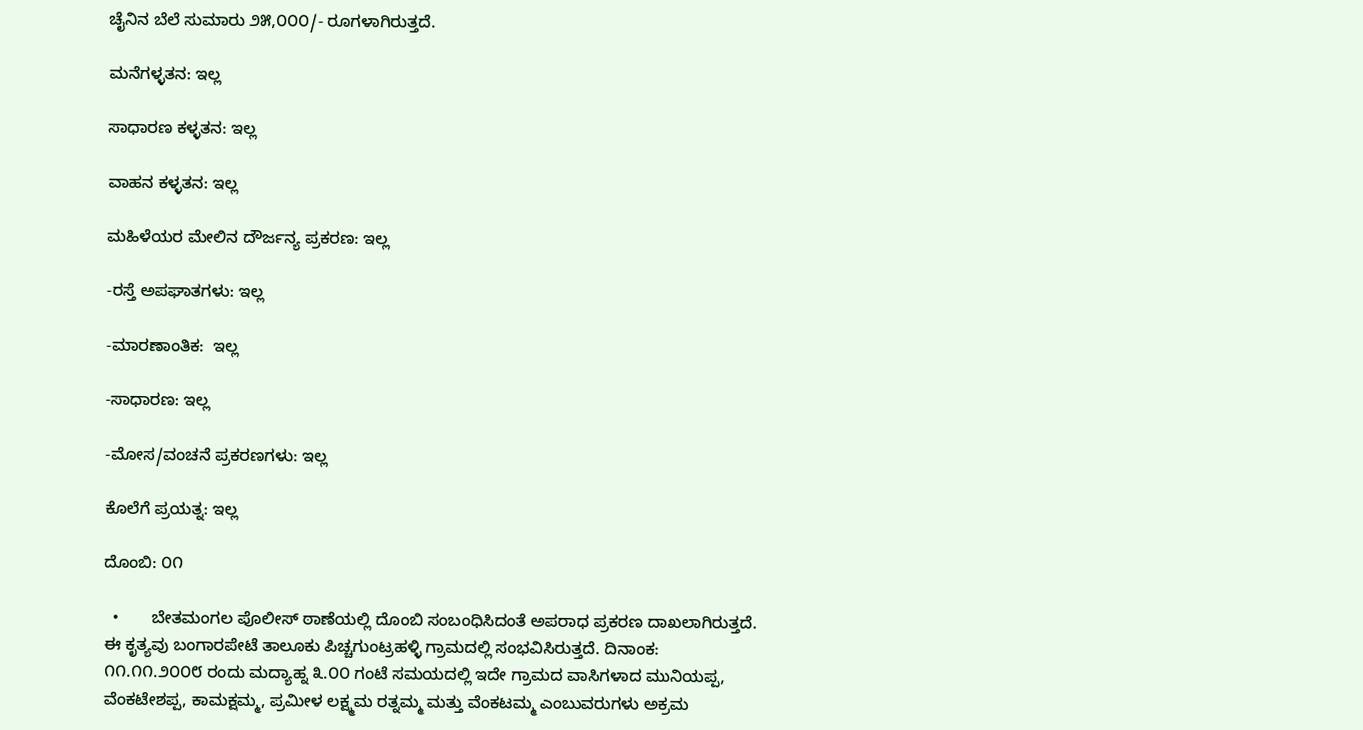ಚೈನಿನ ಬೆಲೆ ಸುಮಾರು ೨೫,೦೦೦/- ರೂಗಳಾಗಿರುತ್ತದೆ.

ಮನೆಗಳ್ಳತನ: ಇಲ್ಲ

ಸಾಧಾರಣ ಕಳ್ಳತನ: ಇಲ್ಲ

ವಾಹನ ಕಳ್ಳತನ: ಇಲ್ಲ

ಮಹಿಳೆಯರ ಮೇಲಿನ ದೌರ್ಜನ್ಯ ಪ್ರಕರಣ: ಇಲ್ಲ

-ರಸ್ತೆ ಅಪಘಾತಗಳು: ಇಲ್ಲ

-ಮಾರಣಾಂತಿಕ:  ಇಲ್ಲ

-ಸಾಧಾರಣ: ಇಲ್ಲ

-ಮೋಸ/ವಂಚನೆ ಪ್ರಕರಣಗಳು: ಇಲ್ಲ

ಕೊಲೆಗೆ ಪ್ರಯತ್ನ: ಇಲ್ಲ

ದೊಂಬಿ: ೦೧

  •       ಬೇತಮಂಗಲ ಪೊಲೀಸ್ ಠಾಣೆಯಲ್ಲಿ ದೊಂಬಿ ಸಂಬಂಧಿಸಿದಂತೆ ಅಪರಾಧ ಪ್ರಕರಣ ದಾಖಲಾಗಿರುತ್ತದೆ. ಈ ಕೃತ್ಯವು ಬಂಗಾರಪೇಟೆ ತಾಲೂಕು ಪಿಚ್ಚಗುಂಟ್ರಹಳ್ಳಿ ಗ್ರಾಮದಲ್ಲಿ ಸಂಭವಿಸಿರುತ್ತದೆ. ದಿನಾಂಕ: ೧೧.೧೧.೨೦೦೮ ರಂದು ಮದ್ಯಾಹ್ನ ೩.೦೦ ಗಂಟೆ ಸಮಯದಲ್ಲಿ ಇದೇ ಗ್ರಾಮದ ವಾಸಿಗಳಾದ ಮುನಿಯಪ್ಪ, ವೆಂಕಟೇಶಪ್ಪ, ಕಾಮಕ್ಷಮ್ಮ, ಪ್ರಮೀಳ ಲಕ್ಷ್ಮಮ ರತ್ನಮ್ಮ ಮತ್ತು ವೆಂಕಟಮ್ಮ ಎಂಬುವರುಗಳು ಅಕ್ರಮ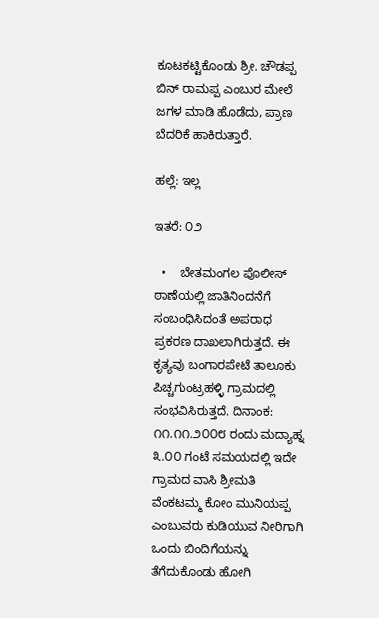ಕೂಟಕಟ್ಟಿಕೊಂಡು ಶ್ರೀ. ಚೌಡಪ್ಪ ಬಿನ್‌ ರಾಮಪ್ಪ ಎಂಬುರ ಮೇಲೆ ಜಗಳ ಮಾಡಿ ಹೊಡೆದು, ಪ್ರಾಣ ಬೆದರಿಕೆ ಹಾಕಿರುತ್ತಾರೆ.

ಹಲ್ಲೆ: ಇಲ್ಲ

ಇತರೆ: ೦೨

  •    ಬೇತಮಂಗಲ ಪೊಲೀಸ್ ಠಾಣೆಯಲ್ಲಿ ಜಾತಿನಿಂದನೆಗೆ ಸಂಬಂಧಿಸಿದಂತೆ ಅಪರಾಧ ಪ್ರಕರಣ ದಾಖಲಾಗಿರುತ್ತದೆ. ಈ ಕೃತ್ಯವು ಬಂಗಾರಪೇಟೆ ತಾಲೂಕು ಪಿಚ್ಚಗುಂಟ್ರಹಳ್ಳಿ ಗ್ರಾಮದಲ್ಲಿ ಸಂಭವಿಸಿರುತ್ತದೆ. ದಿನಾಂಕ: ೧೧.೧೧.೨೦೦೮ ರಂದು ಮದ್ಯಾಹ್ನ ೩.೦೦ ಗಂಟೆ ಸಮಯದಲ್ಲಿ ಇದೇ ಗ್ರಾಮದ ವಾಸಿ ಶ್ರೀಮತಿ ವೆಂಕಟಮ್ಮ ಕೋಂ ಮುನಿಯಪ್ಪ ಎಂಬುವರು ಕುಡಿಯುವ ನೀರಿಗಾಗಿ ಒಂದು ಬಿಂದಿಗೆಯನ್ನು ತೆಗೆದುಕೊಂಡು ಹೋಗಿ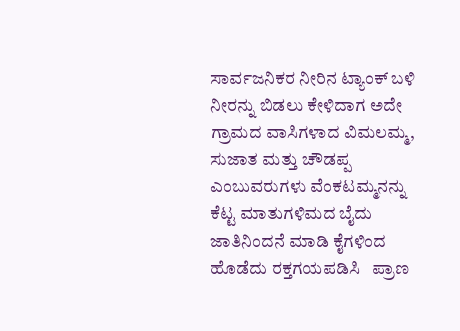ಸಾರ್ವಜನಿಕರ ನೀರಿನ ಟ್ಯಾಂಕ್ ಬಳಿ ನೀರನ್ನು ಬಿಡಲು ಕೇಳಿದಾಗ ಅದೇ ಗ್ರಾಮದ ವಾಸಿಗಳಾದ ವಿಮಲಮ್ಮ, ಸುಜಾತ ಮತ್ತು ಚೌಡಪ್ಪ ಎಂಬುವರುಗಳು ವೆಂಕಟಮ್ಮನನ್ನು ಕೆಟ್ಟ ಮಾತುಗಳಿಮದ ಬೈದು ಜಾತಿನಿಂದನೆ ಮಾಡಿ ಕೈಗಳಿಂದ ಹೊಡೆದು ರಕ್ತಗಯಪಡಿಸಿ   ಪ್ರಾಣ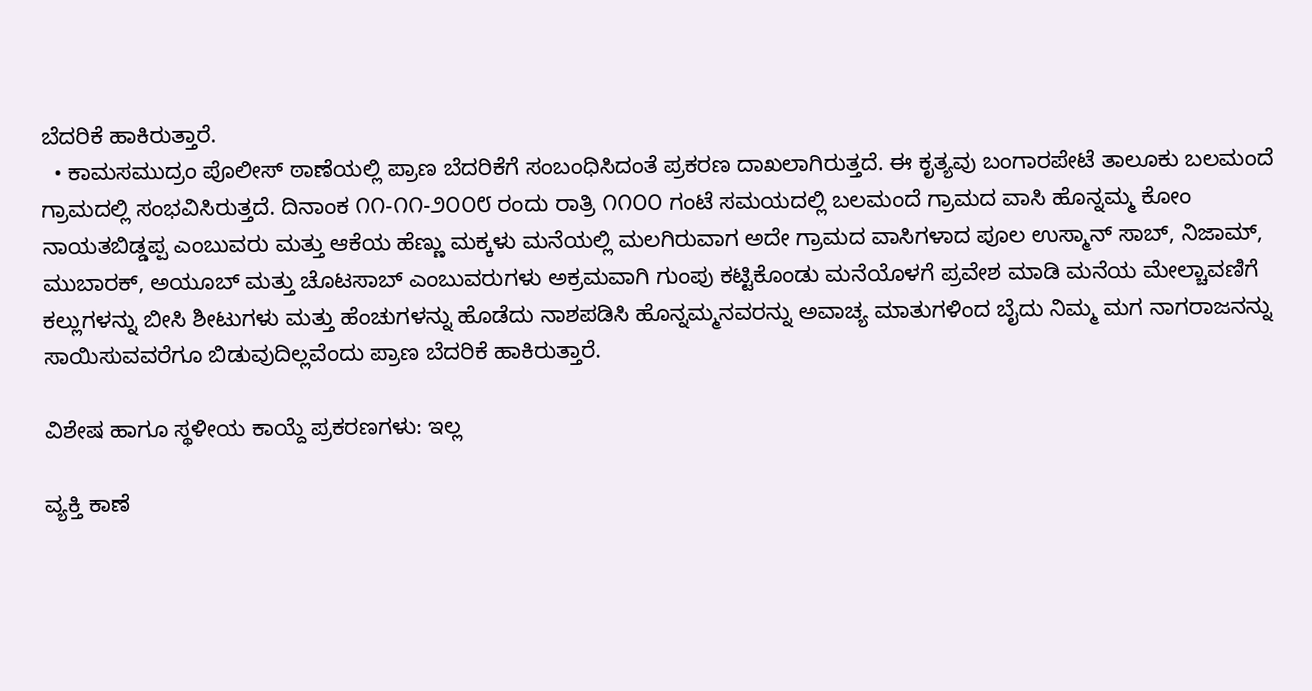ಬೆದರಿಕೆ ಹಾಕಿರುತ್ತಾರೆ.
  • ಕಾಮಸಮುದ್ರಂ ಪೊಲೀಸ್ ಠಾಣೆಯಲ್ಲಿ ಪ್ರಾಣ ಬೆದರಿಕೆಗೆ ಸಂಬಂಧಿಸಿದಂತೆ ಪ್ರಕರಣ ದಾಖಲಾಗಿರುತ್ತದೆ. ಈ ಕೃತ್ಯವು ಬಂಗಾರಪೇಟೆ ತಾಲೂಕು ಬಲಮಂದೆ ಗ್ರಾಮದಲ್ಲಿ ಸಂಭವಿಸಿರುತ್ತದೆ. ದಿನಾಂಕ ೧೧-೧೧-೨೦೦೮ ರಂದು ರಾತ್ರಿ ೧೧೦೦ ಗಂಟೆ ಸಮಯದಲ್ಲಿ ಬಲಮಂದೆ ಗ್ರಾಮದ ವಾಸಿ ಹೊನ್ನಮ್ಮ ಕೋಂ ನಾಯತಬಿಡ್ಡಪ್ಪ ಎಂಬುವರು ಮತ್ತು ಆಕೆಯ ಹೆಣ್ಣು ಮಕ್ಕಳು ಮನೆಯಲ್ಲಿ ಮಲಗಿರುವಾಗ ಅದೇ ಗ್ರಾಮದ ವಾಸಿಗಳಾದ ಪೂಲ ಉಸ್ಮಾನ್ ಸಾಬ್, ನಿಜಾಮ್, ಮುಬಾರಕ್, ಅಯೂಬ್ ಮತ್ತು ಚೊಟಸಾಬ್ ಎಂಬುವರುಗಳು ಅಕ್ರಮವಾಗಿ ಗುಂಪು ಕಟ್ಟಿಕೊಂಡು ಮನೆಯೊಳಗೆ ಪ್ರವೇಶ ಮಾಡಿ ಮನೆಯ ಮೇಲ್ಚಾವಣಿಗೆ ಕಲ್ಲುಗಳನ್ನು ಬೀಸಿ ಶೀಟುಗಳು ಮತ್ತು ಹೆಂಚುಗಳನ್ನು ಹೊಡೆದು ನಾಶಪಡಿಸಿ ಹೊನ್ನಮ್ಮನವರನ್ನು ಅವಾಚ್ಯ ಮಾತುಗಳಿಂದ ಬೈದು ನಿಮ್ಮ ಮಗ ನಾಗರಾಜನನ್ನು ಸಾಯಿಸುವವರೆಗೂ ಬಿಡುವುದಿಲ್ಲವೆಂದು ಪ್ರಾಣ ಬೆದರಿಕೆ ಹಾಕಿರುತ್ತಾರೆ.

ವಿಶೇಷ ಹಾಗೂ ಸ್ಥಳೀಯ ಕಾಯ್ದೆ ಪ್ರಕರಣಗಳು: ಇಲ್ಲ

ವ್ಯಕ್ತಿ ಕಾಣೆ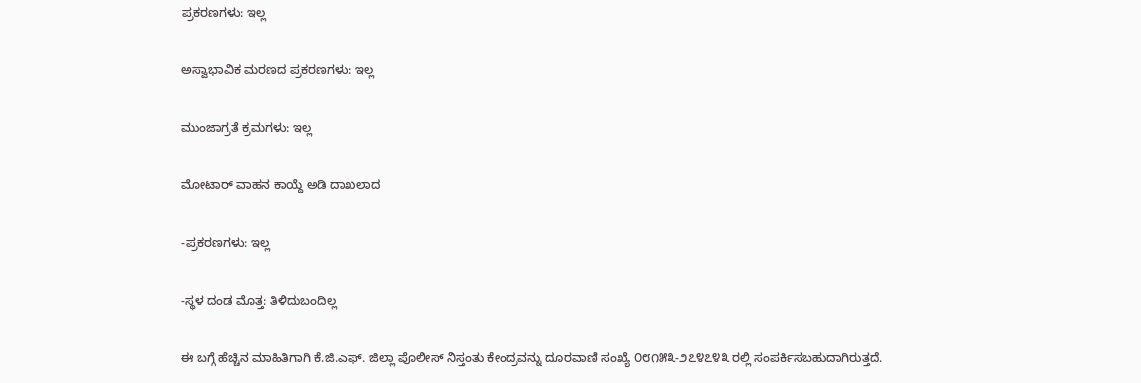ಪ್ರಕರಣಗಳು: ಇಲ್ಲ

ಅಸ್ವಾಭಾವಿಕ ಮರಣದ ಪ್ರಕರಣಗಳು: ಇಲ್ಲ

ಮುಂಜಾಗ್ರತೆ ಕ್ರಮಗಳು: ಇಲ್ಲ

ಮೋಟಾರ್‍ ವಾಹನ ಕಾಯ್ದೆ ಅಡಿ ದಾಖಲಾದ

-ಪ್ರಕರಣಗಳು: ಇಲ್ಲ

-ಸ್ಥಳ ದಂಡ ಮೊತ್ತ: ತಿಳಿದುಬಂದಿಲ್ಲ

ಈ ಬಗ್ಗೆ ಹೆಚ್ಚಿನ ಮಾಹಿತಿಗಾಗಿ ಕೆ.ಜಿ.ಎಫ್. ಜಿಲ್ಲಾ ಪೊಲೀಸ್ ನಿಸ್ತಂತು ಕೇಂದ್ರವನ್ನು ದೂರವಾಣಿ ಸಂಖ್ಯೆ ೦೮೧೫೩-೨೭೪೭೪೩ ರಲ್ಲಿ ಸಂಪರ್ಕಿಸಬಹುದಾಗಿರುತ್ತದೆ.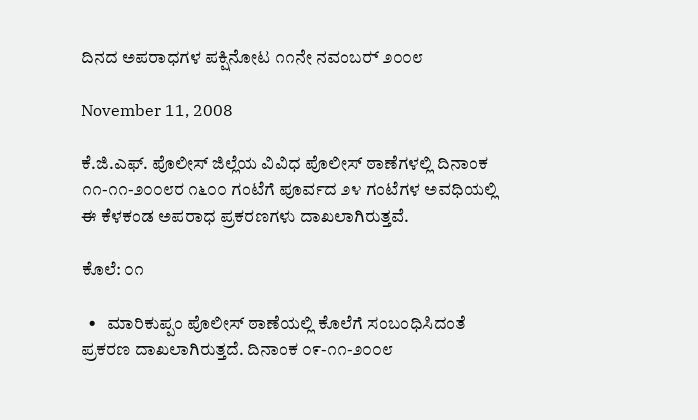ದಿನದ ಅಪರಾಧಗಳ ಪಕ್ಷಿನೋಟ ೧೧ನೇ ನವಂಬರ್‍ ೨೦೦೮

November 11, 2008

ಕೆ.ಜಿ.ಎಫ್. ಪೊಲೀಸ್ ಜಿಲ್ಲೆಯ ವಿವಿಧ ಪೊಲೀಸ್ ಠಾಣೆಗಳಲ್ಲಿ ದಿನಾಂಕ ೧೧-೧೧-೨೦೦೮ರ ೧೬೦೦ ಗಂಟೆಗೆ ಪೂರ್ವದ ೨೪ ಗಂಟೆಗಳ ಅವಧಿಯಲ್ಲಿ ಈ ಕೆಳಕಂಡ ಅಪರಾಧ ಪ್ರಕರಣಗಳು ದಾಖಲಾಗಿರುತ್ತವೆ.

ಕೊಲೆ: ೦೧

  •   ಮಾರಿಕುಪ್ಪಂ ಪೊಲೀಸ್ ಠಾಣೆಯಲ್ಲಿ ಕೊಲೆಗೆ ಸಂಬಂಧಿಸಿದಂತೆ ಪ್ರಕರಣ ದಾಖಲಾಗಿರುತ್ತದೆ. ದಿನಾಂಕ ೦೯-೧೧-೨೦೦೮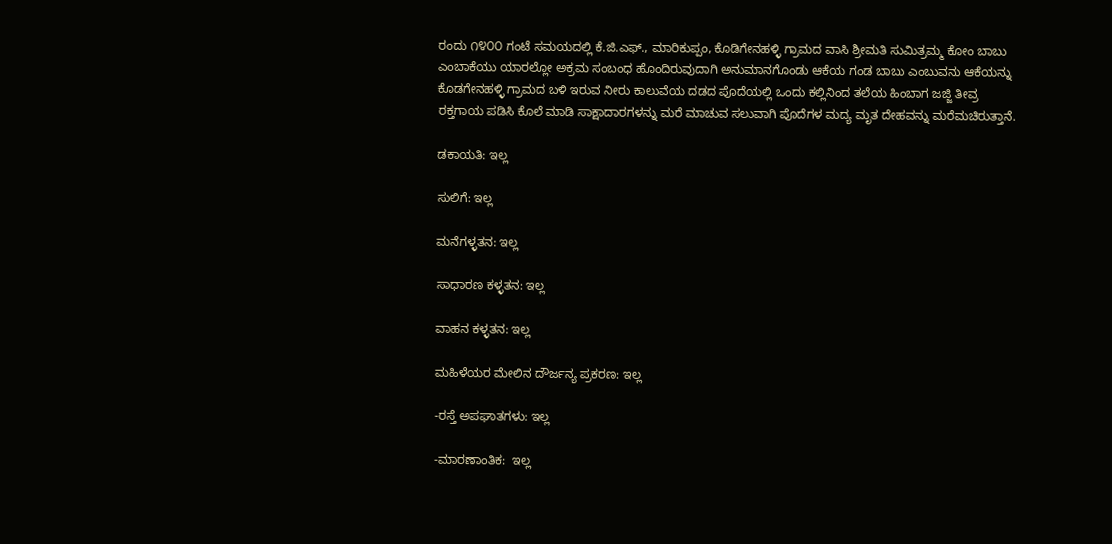ರಂದು ೧೪೦೦ ಗಂಟೆ ಸಮಯದಲ್ಲಿ ಕೆ.ಜಿ.ಎಫ್., ಮಾರಿಕುಪ್ಪಂ, ಕೊಡಿಗೇನಹಳ್ಳಿ ಗ್ರಾಮದ ವಾಸಿ ಶ್ರೀಮತಿ ಸುಮಿತ್ರಮ್ಮ ಕೋಂ ಬಾಬು ಎಂಬಾಕೆಯು ಯಾರಲ್ಲೋ ಅಕ್ರಮ ಸಂಬಂಧ ಹೊಂದಿರುವುದಾಗಿ ಅನುಮಾನಗೊಂಡು ಆಕೆಯ ಗಂಡ ಬಾಬು ಎಂಬುವನು ಆಕೆಯನ್ನು ಕೊಡಗೇನಹಳ್ಳಿ ಗ್ರಾಮದ ಬಳಿ ಇರುವ ನೀರು ಕಾಲುವೆಯ ದಡದ ಪೊದೆಯಲ್ಲಿ ಒಂದು ಕಲ್ಲಿನಿಂದ ತಲೆಯ ಹಿಂಬಾಗ ಜಜ್ಜಿ ತೀವ್ರ ರಕ್ತಗಾಯ ಪಡಿಸಿ ಕೊಲೆ ಮಾಡಿ ಸಾಕ್ಷಾದಾರಗಳನ್ನು ಮರೆ ಮಾಚುವ ಸಲುವಾಗಿ ಪೊದೆಗಳ ಮದ್ಯ ಮೃತ ದೇಹವನ್ನು ಮರೆಮಚಿರುತ್ತಾನೆ.

ಡಕಾಯತಿ: ಇಲ್ಲ

ಸುಲಿಗೆ: ಇಲ್ಲ

ಮನೆಗಳ್ಳತನ: ಇಲ್ಲ

ಸಾಧಾರಣ ಕಳ್ಳತನ: ಇಲ್ಲ

ವಾಹನ ಕಳ್ಳತನ: ಇಲ್ಲ

ಮಹಿಳೆಯರ ಮೇಲಿನ ದೌರ್ಜನ್ಯ ಪ್ರಕರಣ: ಇಲ್ಲ

-ರಸ್ತೆ ಅಪಘಾತಗಳು: ಇಲ್ಲ

-ಮಾರಣಾಂತಿಕ:  ಇಲ್ಲ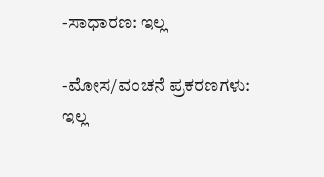-ಸಾಧಾರಣ: ಇಲ್ಲ

-ಮೋಸ/ವಂಚನೆ ಪ್ರಕರಣಗಳು: ಇಲ್ಲ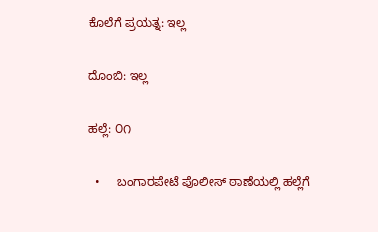ಕೊಲೆಗೆ ಪ್ರಯತ್ನ: ಇಲ್ಲ

ದೊಂಬಿ: ಇಲ್ಲ

ಹಲ್ಲೆ: ೦೧

  •     ಬಂಗಾರಪೇಟೆ ಪೊಲೀಸ್ ಠಾಣೆಯಲ್ಲಿ ಹಲ್ಲೆಗೆ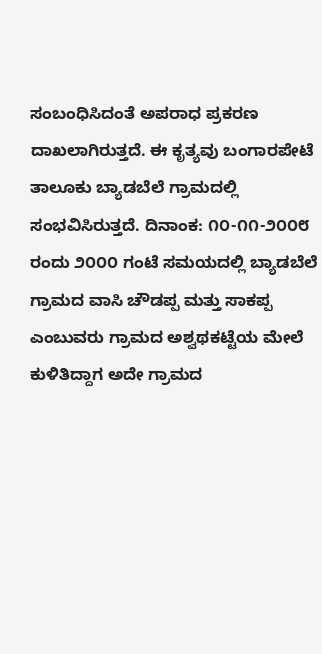ಸಂಬಂಧಿಸಿದಂತೆ ಅಪರಾಧ ಪ್ರಕರಣ ದಾಖಲಾಗಿರುತ್ತದೆ. ಈ ಕೃತ್ಯವು ಬಂಗಾರಪೇಟೆ ತಾಲೂಕು ಬ್ಯಾಡಬೆಲೆ ಗ್ರಾಮದಲ್ಲಿ ಸಂಭವಿಸಿರುತ್ತದೆ. ದಿನಾಂಕ: ೧೦-೧೧-೨೦೦೮ ರಂದು ೨೦೦೦ ಗಂಟೆ ಸಮಯದಲ್ಲಿ ಬ್ಯಾಡಬೆಲೆ ಗ್ರಾಮದ ವಾಸಿ ಚೌಡಪ್ಪ ಮತ್ತು ಸಾಕಪ್ಪ ಎಂಬುವರು ಗ್ರಾಮದ ಅಶ್ವಥಕಟ್ಟೆಯ ಮೇಲೆ ಕುಳಿತಿದ್ದಾಗ ಅದೇ ಗ್ರಾಮದ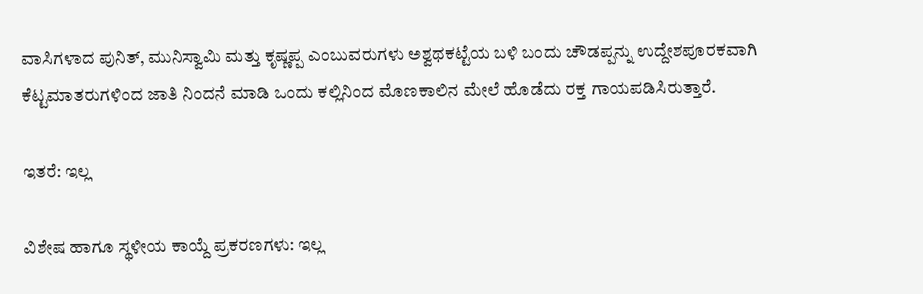ವಾಸಿಗಳಾದ ಪುನಿತ್, ಮುನಿಸ್ವಾಮಿ ಮತ್ತು ಕೃಷ್ಣಪ್ಪ ಎಂಬುವರುಗಳು ಅಶ್ವಥಕಟ್ಟೆಯ ಬಳಿ ಬಂದು ಚೌಡಪ್ಪನ್ನು ಉದ್ದೇಶಪೂರಕವಾಗಿ ಕೆಟ್ಟಮಾತರುಗಳಿಂದ ಜಾತಿ ನಿಂದನೆ ಮಾಡಿ ಒಂದು ಕಲ್ಲಿನಿಂದ ಮೊಣಕಾಲಿನ ಮೇಲೆ ಹೊಡೆದು ರಕ್ತ ಗಾಯಪಡಿಸಿರುತ್ತಾರೆ.

ಇತರೆ: ಇಲ್ಲ

ವಿಶೇಷ ಹಾಗೂ ಸ್ಥಳೀಯ ಕಾಯ್ದೆ ಪ್ರಕರಣಗಳು: ಇಲ್ಲ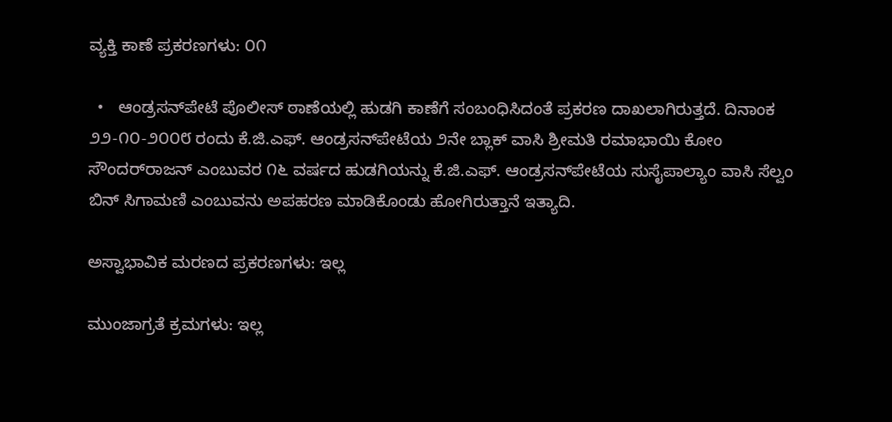ವ್ಯಕ್ತಿ ಕಾಣೆ ಪ್ರಕರಣಗಳು: ೦೧

  •   ಆಂಡ್ರಸನ್‌ಪೇಟೆ ಪೊಲೀಸ್ ಠಾಣೆಯಲ್ಲಿ ಹುಡಗಿ ಕಾಣೆಗೆ ಸಂಬಂಧಿಸಿದಂತೆ ಪ್ರಕರಣ ದಾಖಲಾಗಿರುತ್ತದೆ. ದಿನಾಂಕ ೨೨-೧೦-೨೦೦೮ ರಂದು ಕೆ.ಜಿ.ಎಫ್. ಆಂಡ್ರಸನ್‌ಪೇಟೆಯ ೨ನೇ ಬ್ಲಾಕ್ ವಾಸಿ ಶ್ರೀಮತಿ ರಮಾಭಾಯಿ ಕೋಂ ಸೌಂದರ್‌ರಾಜನ್ ಎಂಬುವರ ೧೬ ವರ್ಷದ ಹುಡಗಿಯನ್ನು ಕೆ.ಜಿ.ಎಫ್. ಆಂಡ್ರಸನ್‌ಪೇಟೆಯ ಸುಸೈಪಾಲ್ಯಾಂ ವಾಸಿ ಸೆಲ್ವಂ ಬಿನ್ ಸಿಗಾಮಣಿ ಎಂಬುವನು ಅಪಹರಣ ಮಾಡಿಕೊಂಡು ಹೋಗಿರುತ್ತಾನೆ ಇತ್ಯಾದಿ.

ಅಸ್ವಾಭಾವಿಕ ಮರಣದ ಪ್ರಕರಣಗಳು: ಇಲ್ಲ

ಮುಂಜಾಗ್ರತೆ ಕ್ರಮಗಳು: ಇಲ್ಲ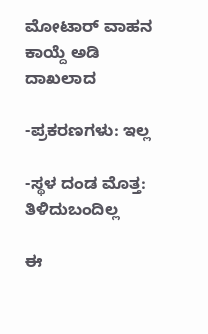ಮೋಟಾರ್‍ ವಾಹನ ಕಾಯ್ದೆ ಅಡಿ ದಾಖಲಾದ

-ಪ್ರಕರಣಗಳು: ಇಲ್ಲ

-ಸ್ಥಳ ದಂಡ ಮೊತ್ತ: ತಿಳಿದುಬಂದಿಲ್ಲ

ಈ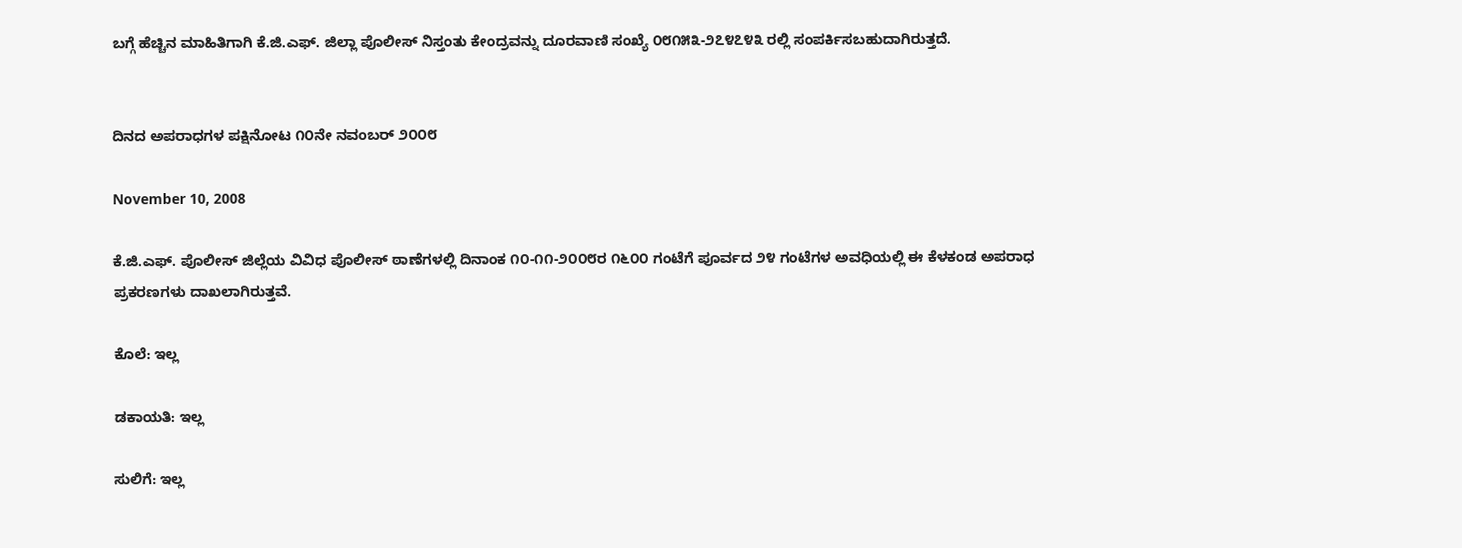ಬಗ್ಗೆ ಹೆಚ್ಚಿನ ಮಾಹಿತಿಗಾಗಿ ಕೆ.ಜಿ.ಎಫ್. ಜಿಲ್ಲಾ ಪೊಲೀಸ್ ನಿಸ್ತಂತು ಕೇಂದ್ರವನ್ನು ದೂರವಾಣಿ ಸಂಖ್ಯೆ ೦೮೧೫೩-೨೭೪೭೪೩ ರಲ್ಲಿ ಸಂಪರ್ಕಿಸಬಹುದಾಗಿರುತ್ತದೆ.


ದಿನದ ಅಪರಾಧಗಳ ಪಕ್ಷಿನೋಟ ೧೦ನೇ ನವಂಬರ್‌ ೨೦೦೮

November 10, 2008

ಕೆ.ಜಿ.ಎಫ್. ಪೊಲೀಸ್ ಜಿಲ್ಲೆಯ ವಿವಿಧ ಪೊಲೀಸ್ ಠಾಣೆಗಳಲ್ಲಿ ದಿನಾಂಕ ೧೦-೧೧-೨೦೦೮ರ ೧೬೦೦ ಗಂಟೆಗೆ ಪೂರ್ವದ ೨೪ ಗಂಟೆಗಳ ಅವಧಿಯಲ್ಲಿ ಈ ಕೆಳಕಂಡ ಅಪರಾಧ ಪ್ರಕರಣಗಳು ದಾಖಲಾಗಿರುತ್ತವೆ.

ಕೊಲೆ: ಇಲ್ಲ

ಡಕಾಯತಿ: ಇಲ್ಲ

ಸುಲಿಗೆ: ಇಲ್ಲ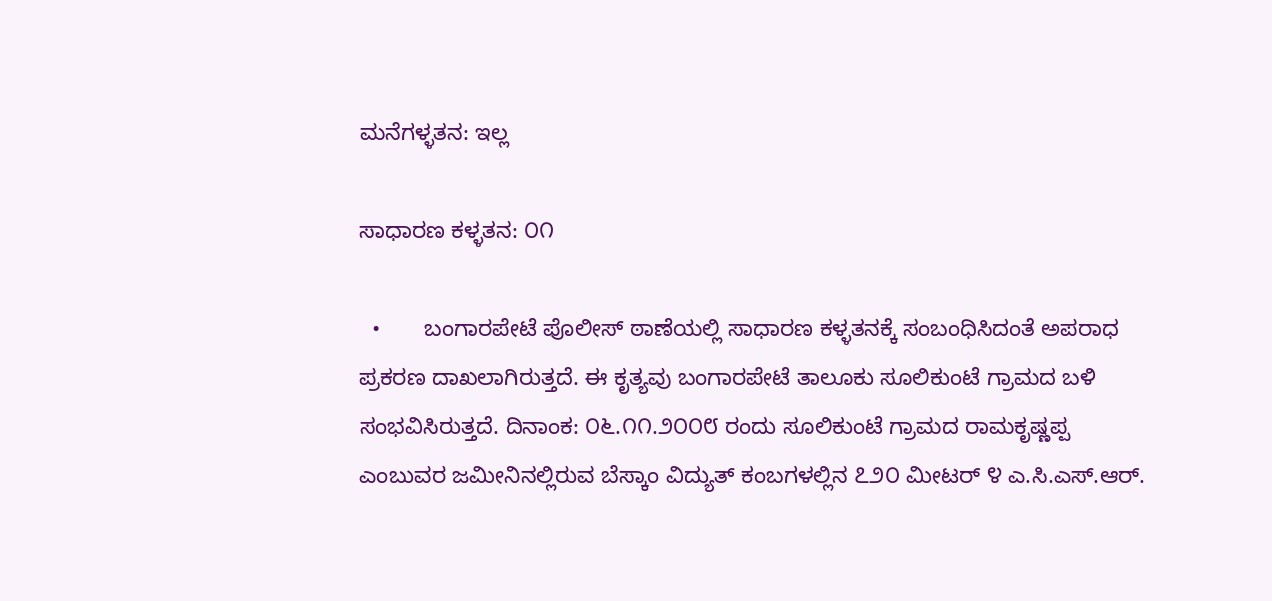ಮನೆಗಳ್ಳತನ: ಇಲ್ಲ

ಸಾಧಾರಣ ಕಳ್ಳತನ: ೦೧

  •       ಬಂಗಾರಪೇಟೆ ಪೊಲೀಸ್‌ ಠಾಣೆಯಲ್ಲಿ ಸಾಧಾರಣ ಕಳ್ಳತನಕ್ಕೆ ಸಂಬಂಧಿಸಿದಂತೆ ಅಪರಾಧ ಪ್ರಕರಣ ದಾಖಲಾಗಿರುತ್ತದೆ. ಈ ಕೃತ್ಯವು ಬಂಗಾರಪೇಟೆ ತಾಲೂಕು ಸೂಲಿಕುಂಟೆ ಗ್ರಾಮದ ಬಳಿ ಸಂಭವಿಸಿರುತ್ತದೆ. ದಿನಾಂಕ: ೦೬.೧೧.೨೦೦೮ ರಂದು ಸೂಲಿಕುಂಟೆ ಗ್ರಾಮದ ರಾಮಕೃಷ್ಣಪ್ಪ ಎಂಬುವರ ಜಮೀನಿನಲ್ಲಿರುವ ಬೆಸ್ಕಾಂ ವಿದ್ಯುತ್‌ ಕಂಬಗಳಲ್ಲಿನ ೭೨೦ ಮೀಟರ್‍ ೪ ಎ.ಸಿ.ಎಸ್‌.ಆರ್‍.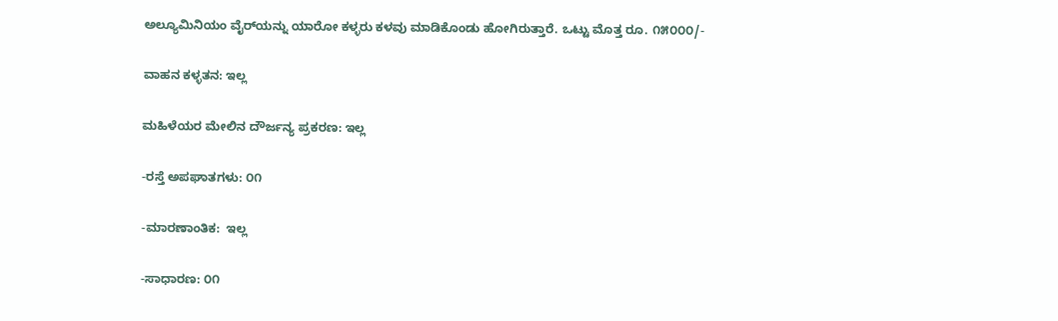ಅಲ್ಯೂಮಿನಿಯಂ ವೈರ್‌ಯನ್ನು ಯಾರೋ ಕಳ್ಳರು ಕಳವು ಮಾಡಿಕೊಂಡು ಹೋಗಿರುತ್ತಾರೆ. ಒಟ್ಟು ಮೊತ್ತ ರೂ. ೧೫೦೦೦/-

ವಾಹನ ಕಳ್ಳತನ: ಇಲ್ಲ

ಮಹಿಳೆಯರ ಮೇಲಿನ ದೌರ್ಜನ್ಯ ಪ್ರಕರಣ: ಇಲ್ಲ

-ರಸ್ತೆ ಅಪಘಾತಗಳು: ೦೧

-ಮಾರಣಾಂತಿಕ:  ಇಲ್ಲ

-ಸಾಧಾರಣ: ೦೧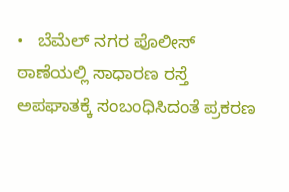•   ಬೆಮೆಲ್ ನಗರ ಪೊಲೀಸ್ ಠಾಣೆಯಲ್ಲಿ ಸಾಧಾರಣ ರಸ್ತೆ ಅಪಘಾತಕ್ಕೆ ಸಂಬಂಧಿಸಿದಂತೆ ಪ್ರಕರಣ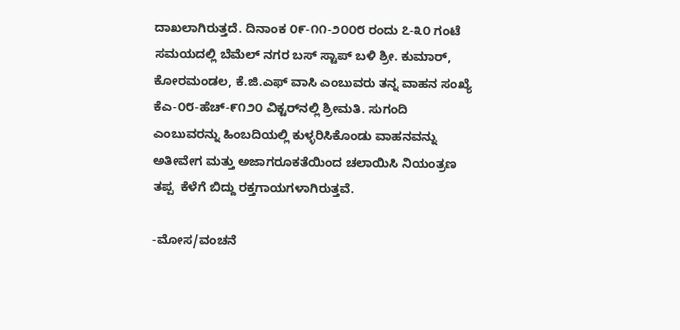ದಾಖಲಾಗಿರುತ್ತದೆ. ದಿನಾಂಕ ೦೯-೧೧-೨೦೦೮ ರಂದು ೭-೩೦ ಗಂಟೆ ಸಮಯದಲ್ಲಿ ಬೆಮೆಲ್‌ ನಗರ ಬಸ್‌ ಸ್ಟಾಪ್‌ ಬಳಿ ಶ್ರೀ. ಕುಮಾರ್‍, ಕೋರಮಂಡಲ, ಕೆ.ಜಿ.ಎಫ್‌ ವಾಸಿ ಎಂಬುವರು ತನ್ನ ವಾಹನ ಸಂಖ್ಯೆ ಕೆಎ-೦೮-ಹೆಚ್‌-೯೧೨೦ ವಿಕ್ಟರ್‌ನಲ್ಲಿ ಶ್ರೀಮತಿ. ಸುಗಂದಿ ಎಂಬುವರನ್ನು ಹಿಂಬದಿಯಲ್ಲಿ ಕುಳ್ಳರಿಸಿಕೊಂಡು ವಾಹನವನ್ನು ಅತೀವೇಗ ಮತ್ತು ಅಜಾಗರೂಕತೆಯಿಂದ ಚಲಾಯಿಸಿ ನಿಯಂತ್ರಣ ತಪ್ಪ  ಕೆಳೆಗೆ ಬಿದ್ದು ರಕ್ತಗಾಯಗಳಾಗಿರುತ್ತವೆ.

-ಮೋಸ/ವಂಚನೆ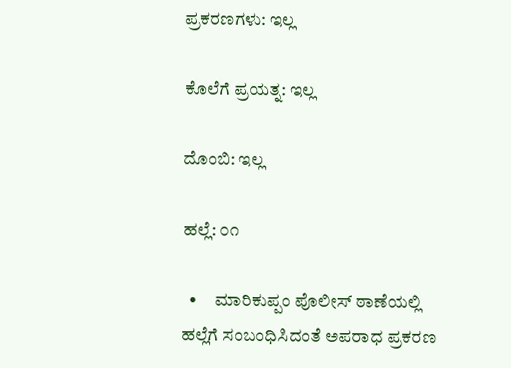ಪ್ರಕರಣಗಳು: ಇಲ್ಲ

ಕೊಲೆಗೆ ಪ್ರಯತ್ನ: ಇಲ್ಲ

ದೊಂಬಿ: ಇಲ್ಲ

ಹಲ್ಲೆ: ೦೧

  •     ಮಾರಿಕುಪ್ಪಂ ಪೊಲೀಸ್ ಠಾಣೆಯಲ್ಲಿ ಹಲ್ಲೆಗೆ ಸಂಬಂಧಿಸಿದಂತೆ ಅಪರಾಧ ಪ್ರಕರಣ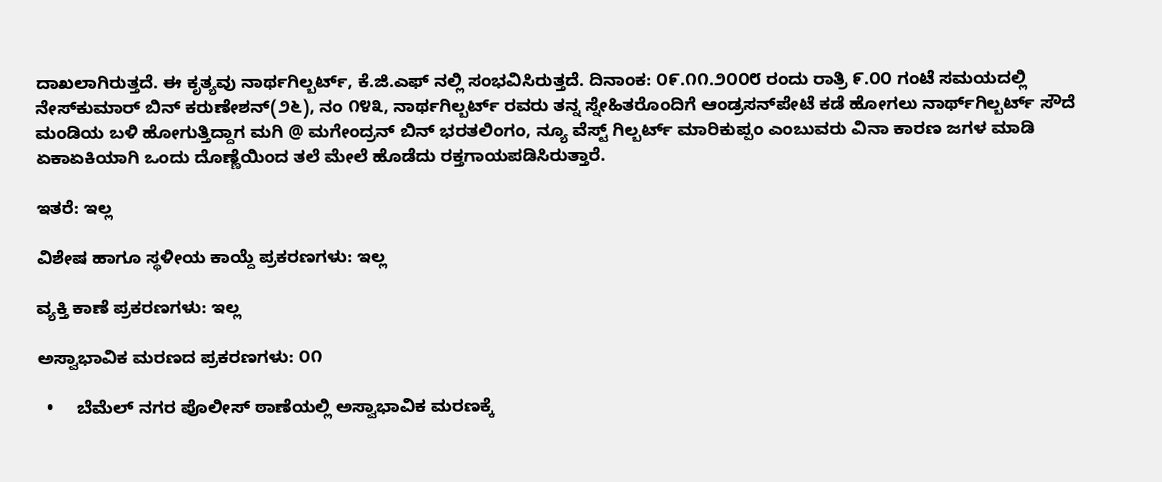ದಾಖಲಾಗಿರುತ್ತದೆ. ಈ ಕೃತ್ಯವು ನಾರ್ಥಗಿಲ್ಬರ್ಟ್‌, ಕೆ.ಜಿ.ಎಫ್‌ ನಲ್ಲಿ ಸಂಭವಿಸಿರುತ್ತದೆ. ದಿನಾಂಕ: ೦೯.೧೧.೨೦೦೮ ರಂದು ರಾತ್ರಿ ೯.೦೦ ಗಂಟೆ ಸಮಯದಲ್ಲಿ ನೇಸ್‌ಕುಮಾರ್‍ ಬಿನ್‌ ಕರುಣೇಶನ್(೨೬), ನಂ ೧೪೩, ನಾರ್ಥಗಿಲ್ಬರ್ಟ್‌ ರವರು ತನ್ನ ಸ್ನೇಹಿತರೊಂದಿಗೆ ಆಂಡ್ರಸನ್‌ಪೇಟೆ ಕಡೆ ಹೋಗಲು ನಾರ್ಥ್‌‌ಗಿಲ್ಬರ್ಟ್‌ ಸೌದೆ ಮಂಡಿಯ ಬಳಿ ಹೋಗುತ್ತಿದ್ದಾಗ ಮಗಿ @ ಮಗೇಂದ್ರನ್‌ ಬಿನ್‌ ಭರತಲಿಂಗಂ, ನ್ಯೂ ವೆಸ್ಟ್‌ ಗಿಲ್ಬರ್ಟ್‌ ಮಾರಿಕುಪ್ಪಂ ಎಂಬುವರು ವಿನಾ ಕಾರಣ ಜಗಳ ಮಾಡಿ ಏಕಾಏಕಿಯಾಗಿ ಒಂದು ದೊಣ್ಣೆಯಿಂದ ತಲೆ ಮೇಲೆ ಹೊಡೆದು ರಕ್ತಗಾಯಪಡಿಸಿರುತ್ತಾರೆ.

ಇತರೆ: ಇಲ್ಲ

ವಿಶೇಷ ಹಾಗೂ ಸ್ಥಳೀಯ ಕಾಯ್ದೆ ಪ್ರಕರಣಗಳು: ಇಲ್ಲ

ವ್ಯಕ್ತಿ ಕಾಣೆ ಪ್ರಕರಣಗಳು: ಇಲ್ಲ

ಅಸ್ವಾಭಾವಿಕ ಮರಣದ ಪ್ರಕರಣಗಳು: ೦೧

  •     ಬೆಮೆಲ್‌ ನಗರ ಪೊಲೀಸ್‌ ಠಾಣೆಯಲ್ಲಿ ಅಸ್ವಾಭಾವಿಕ ಮರಣಕ್ಕೆ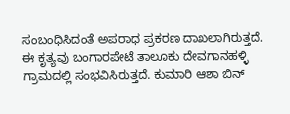ಸಂಬಂಧಿಸಿದಂತೆ ಅಪರಾಧ ಪ್ರಕರಣ ದಾಖಲಾಗಿರುತ್ತದೆ. ಈ ಕೃತ್ಯವು ಬಂಗಾರಪೇಟೆ ತಾಲೂಕು ದೇವಗಾನಹಳ್ಳಿ ಗ್ರಾಮದಲ್ಲಿ ಸಂಭವಿಸಿರುತ್ತದೆ. ಕುಮಾರಿ ಆಶಾ ಬಿನ್‌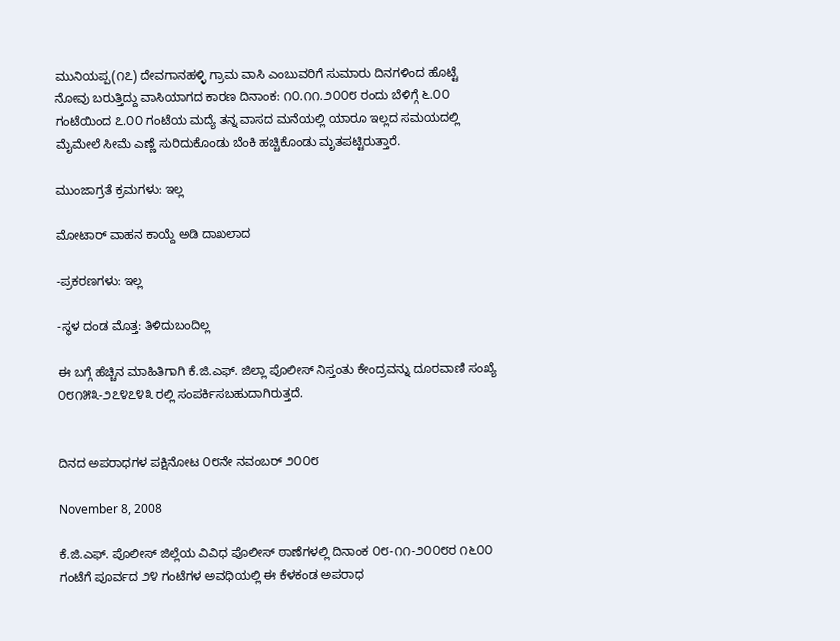ಮುನಿಯಪ್ಪ(೧೭) ದೇವಗಾನಹಳ್ಳಿ ಗ್ರಾಮ ವಾಸಿ ಎಂಬುವರಿಗೆ ಸುಮಾರು ದಿನಗಳಿಂದ ಹೊಟ್ಟೆ ನೋವು ಬರುತ್ತಿದ್ದು ವಾಸಿಯಾಗದ ಕಾರಣ ದಿನಾಂಕ: ೧೦.೧೧.೨೦೦೮ ರಂದು ಬೆಳಿಗ್ಗೆ ೬.೦೦ ಗಂಟೆಯಿಂದ ೭.೦೦ ಗಂಟೆಯ ಮದ್ಯೆ ತನ್ನ ವಾಸದ ಮನೆಯಲ್ಲಿ ಯಾರೂ ಇಲ್ಲದ ಸಮಯದಲ್ಲಿ ಮೈಮೇಲೆ ಸೀಮೆ ಎಣ್ಣೆ ಸುರಿದುಕೊಂಡು ಬೆಂಕಿ ಹಚ್ಚಿಕೊಂಡು ಮೃತಪಟ್ಟಿರುತ್ತಾರೆ.

ಮುಂಜಾಗ್ರತೆ ಕ್ರಮಗಳು: ಇಲ್ಲ

ಮೋಟಾರ್‍ ವಾಹನ ಕಾಯ್ದೆ ಅಡಿ ದಾಖಲಾದ

-ಪ್ರಕರಣಗಳು: ಇಲ್ಲ

-ಸ್ಥಳ ದಂಡ ಮೊತ್ತ: ತಿಳಿದುಬಂದಿಲ್ಲ

ಈ ಬಗ್ಗೆ ಹೆಚ್ಚಿನ ಮಾಹಿತಿಗಾಗಿ ಕೆ.ಜಿ.ಎಫ್. ಜಿಲ್ಲಾ ಪೊಲೀಸ್ ನಿಸ್ತಂತು ಕೇಂದ್ರವನ್ನು ದೂರವಾಣಿ ಸಂಖ್ಯೆ ೦೮೧೫೩-೨೭೪೭೪೩ ರಲ್ಲಿ ಸಂಪರ್ಕಿಸಬಹುದಾಗಿರುತ್ತದೆ.


ದಿನದ ಅಪರಾಧಗಳ ಪಕ್ಷಿನೋಟ ೦೮ನೇ ನವಂಬರ್‍ ೨೦೦೮

November 8, 2008

ಕೆ.ಜಿ.ಎಫ್. ಪೊಲೀಸ್ ಜಿಲ್ಲೆಯ ವಿವಿಧ ಪೊಲೀಸ್ ಠಾಣೆಗಳಲ್ಲಿ ದಿನಾಂಕ ೦೮-೧೧-೨೦೦೮ರ ೧೬೦೦ ಗಂಟೆಗೆ ಪೂರ್ವದ ೨೪ ಗಂಟೆಗಳ ಅವಧಿಯಲ್ಲಿ ಈ ಕೆಳಕಂಡ ಅಪರಾಧ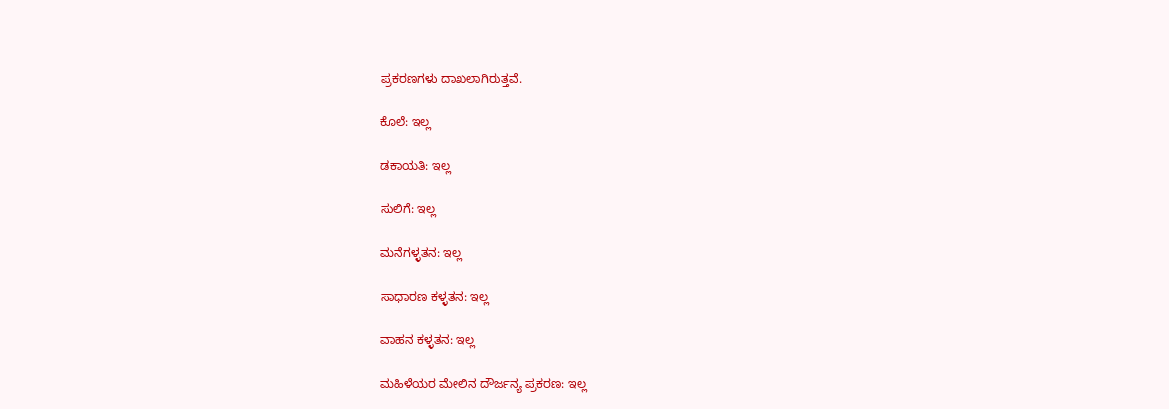ಪ್ರಕರಣಗಳು ದಾಖಲಾಗಿರುತ್ತವೆ.

ಕೊಲೆ: ಇಲ್ಲ

ಡಕಾಯತಿ: ಇಲ್ಲ

ಸುಲಿಗೆ: ಇಲ್ಲ

ಮನೆಗಳ್ಳತನ: ಇಲ್ಲ

ಸಾಧಾರಣ ಕಳ್ಳತನ: ಇಲ್ಲ

ವಾಹನ ಕಳ್ಳತನ: ಇಲ್ಲ

ಮಹಿಳೆಯರ ಮೇಲಿನ ದೌರ್ಜನ್ಯ ಪ್ರಕರಣ: ಇಲ್ಲ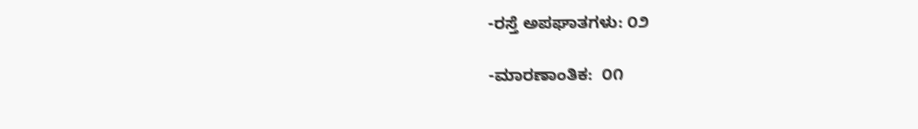-ರಸ್ತೆ ಅಪಘಾತಗಳು: ೦೨

-ಮಾರಣಾಂತಿಕ:  ೦೧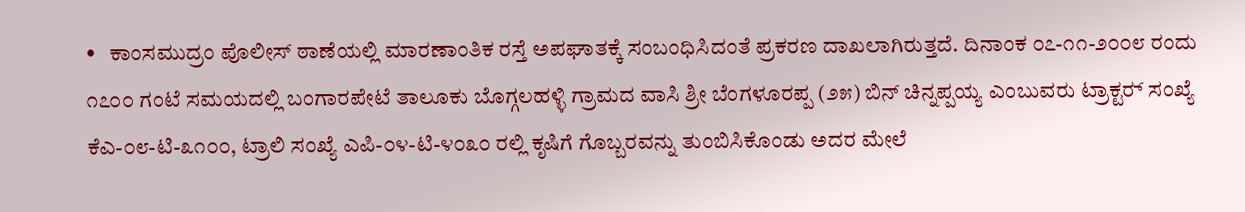•   ಕಾಂಸಮುದ್ರಂ ಪೊಲೀಸ್ ಠಾಣೆಯಲ್ಲಿ ಮಾರಣಾಂತಿಕ ರಸ್ತೆ ಅಪಘಾತಕ್ಕೆ ಸಂಬಂಧಿಸಿದಂತೆ ಪ್ರಕರಣ ದಾಖಲಾಗಿರುತ್ತದೆ. ದಿನಾಂಕ ೦೭-೧೧-೨೦೦೮ ರಂದು ೧೭೦೦ ಗಂಟೆ ಸಮಯದಲ್ಲಿ ಬಂಗಾರಪೇಟೆ ತಾಲೂಕು ಬೊಗ್ಗಲಹಳ್ಳಿ ಗ್ರಾಮದ ವಾಸಿ ಶ್ರೀ ಬೆಂಗಳೂರಪ್ಪ (೨೫) ಬಿನ್ ಚಿನ್ನಪ್ಪಯ್ಯ ಎಂಬುವರು ಟ್ರಾಕ್ಟರ್‍ ಸಂಖ್ಯೆ ಕೆಎ-೦೮-ಟಿ-೩೧೦೦, ಟ್ರಾಲಿ ಸಂಖ್ಯೆ ಎಪಿ-೦೪-ಟಿ-೪೦೩೦ ರಲ್ಲಿ ಕೃಷಿಗೆ ಗೊಬ್ಬರವನ್ನು ತುಂಬಿಸಿಕೊಂಡು ಅದರ ಮೇಲೆ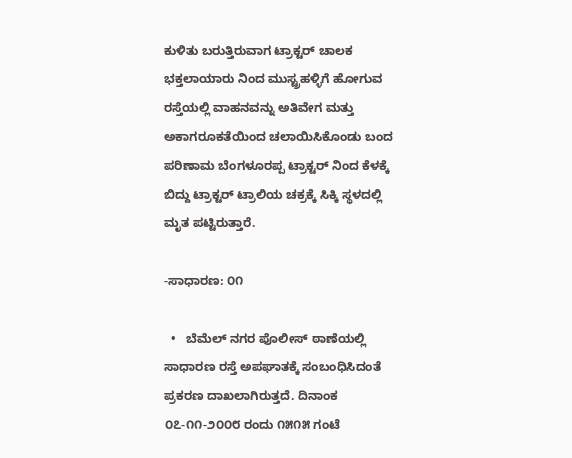ಕುಳಿತು ಬರುತ್ತಿರುವಾಗ ಟ್ರಾಕ್ಟರ್‍ ಚಾಲಕ ಭಕ್ತಲಾಯಾರು ನಿಂದ ಮುಸ್ಟ್ರಹಳ್ಳಿಗೆ ಹೋಗುವ ರಸ್ತೆಯಲ್ಲಿ ವಾಹನವನ್ನು ಅತಿವೇಗ ಮತ್ತು ಅಕಾಗರೂಕತೆಯಿಂದ ಚಲಾಯಿಸಿಕೊಂಡು ಬಂದ ಪರಿಣಾಮ ಬೆಂಗಳೂರಪ್ಪ ಟ್ರಾಕ್ಟರ್‍ ನಿಂದ ಕೆಳಕ್ಕೆ ಬಿದ್ದು ಟ್ರಾಕ್ಟರ್‍ ಟ್ರಾಲಿಯ ಚಕ್ರಕ್ಕೆ ಸಿಕ್ಕಿ ಸ್ಥಳದಲ್ಲಿ ಮೃತ ಪಟ್ಟಿರುತ್ತಾರೆ.

-ಸಾಧಾರಣ: ೦೧

  •   ಬೆಮೆಲ್ ನಗರ ಪೊಲೀಸ್ ಠಾಣೆಯಲ್ಲಿ ಸಾಧಾರಣ ರಸ್ತೆ ಅಪಘಾತಕ್ಕೆ ಸಂಬಂಧಿಸಿದಂತೆ ಪ್ರಕರಣ ದಾಖಲಾಗಿರುತ್ತದೆ. ದಿನಾಂಕ ೦೭-೧೧-೨೦೦೮ ರಂದು ೧೫೧೫ ಗಂಟೆ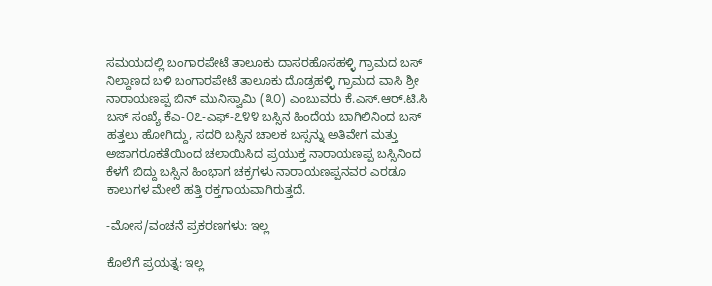ಸಮಯದಲ್ಲಿ ಬಂಗಾರಪೇಟೆ ತಾಲೂಕು ದಾಸರಹೊಸಹಳ್ಳಿ ಗ್ರಾಮದ ಬಸ್ ನಿಲ್ದಾಣದ ಬಳಿ ಬಂಗಾರಪೇಟೆ ತಾಲೂಕು ದೊಡ್ರಹಳ್ಳಿ ಗ್ರಾಮದ ವಾಸಿ ಶ್ರೀ ನಾರಾಯಣಪ್ಪ ಬಿನ್ ಮುನಿಸ್ವಾಮಿ (೩೦) ಎಂಬುವರು ಕೆ.ಎಸ್.ಆರ್‍.ಟಿ.ಸಿ ಬಸ್ ಸಂಖ್ಯೆ ಕೆಎ-೦೭-ಎಫ್-೭೪೪ ಬಸ್ಸಿನ ಹಿಂದೆಯ ಬಾಗಿಲಿನಿಂದ ಬಸ್ ಹತ್ತಲು ಹೋಗಿದ್ದು, ಸದರಿ ಬಸ್ಸಿನ ಚಾಲಕ ಬಸ್ಸನ್ನು ಅತಿವೇಗ ಮತ್ತು ಅಜಾಗರೂಕತೆಯಿಂದ ಚಲಾಯಿಸಿದ ಪ್ರಯುಕ್ತ ನಾರಾಯಣಪ್ಪ ಬಸ್ಸಿನಿಂದ ಕೆಳಗೆ ಬಿದ್ದು ಬಸ್ಸಿನ ಹಿಂಭಾಗ ಚಕ್ರಗಳು ನಾರಾಯಣಪ್ಪನವರ ಎರಡೂ ಕಾಲುಗಳ ಮೇಲೆ ಹತ್ತಿ ರಕ್ತಗಾಯವಾಗಿರುತ್ತದೆ.

-ಮೋಸ/ವಂಚನೆ ಪ್ರಕರಣಗಳು: ಇಲ್ಲ

ಕೊಲೆಗೆ ಪ್ರಯತ್ನ: ಇಲ್ಲ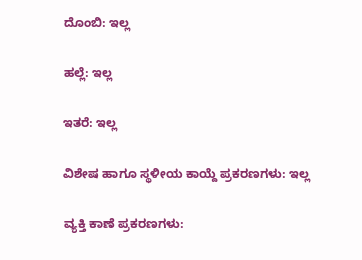ದೊಂಬಿ: ಇಲ್ಲ

ಹಲ್ಲೆ: ಇಲ್ಲ

ಇತರೆ: ಇಲ್ಲ

ವಿಶೇಷ ಹಾಗೂ ಸ್ಥಳೀಯ ಕಾಯ್ದೆ ಪ್ರಕರಣಗಳು: ಇಲ್ಲ

ವ್ಯಕ್ತಿ ಕಾಣೆ ಪ್ರಕರಣಗಳು: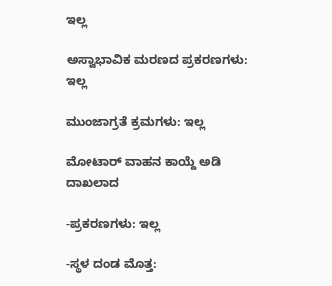ಇಲ್ಲ

ಅಸ್ವಾಭಾವಿಕ ಮರಣದ ಪ್ರಕರಣಗಳು: ಇಲ್ಲ

ಮುಂಜಾಗ್ರತೆ ಕ್ರಮಗಳು: ಇಲ್ಲ

ಮೋಟಾರ್‍ ವಾಹನ ಕಾಯ್ದೆ ಅಡಿ ದಾಖಲಾದ

-ಪ್ರಕರಣಗಳು: ಇಲ್ಲ

-ಸ್ಥಳ ದಂಡ ಮೊತ್ತ: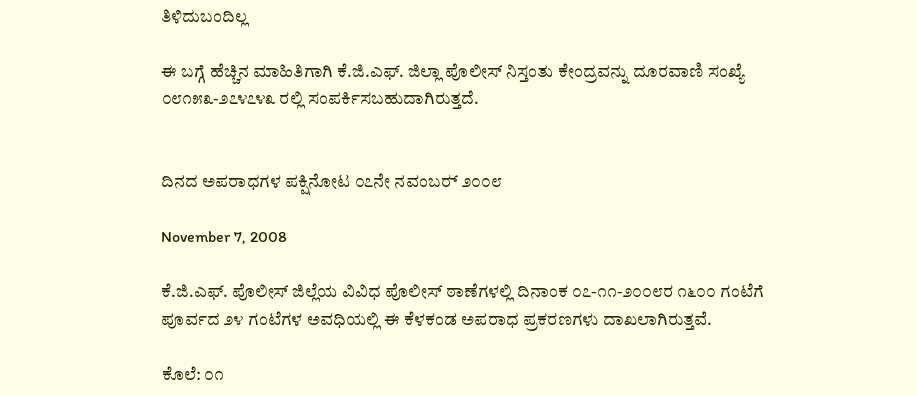ತಿಳಿದುಬಂದಿಲ್ಲ

ಈ ಬಗ್ಗೆ ಹೆಚ್ಚಿನ ಮಾಹಿತಿಗಾಗಿ ಕೆ.ಜಿ.ಎಫ್. ಜಿಲ್ಲಾ ಪೊಲೀಸ್ ನಿಸ್ತಂತು ಕೇಂದ್ರವನ್ನು ದೂರವಾಣಿ ಸಂಖ್ಯೆ ೦೮೧೫೩-೨೭೪೭೪೩ ರಲ್ಲಿ ಸಂಪರ್ಕಿಸಬಹುದಾಗಿರುತ್ತದೆ.


ದಿನದ ಅಪರಾಧಗಳ ಪಕ್ಷಿನೋಟ ೦೭ನೇ ನವಂಬರ್‍ ೨೦೦೮

November 7, 2008

ಕೆ.ಜಿ.ಎಫ್. ಪೊಲೀಸ್ ಜಿಲ್ಲೆಯ ವಿವಿಧ ಪೊಲೀಸ್ ಠಾಣೆಗಳಲ್ಲಿ ದಿನಾಂಕ ೦೭-೧೧-೨೦೦೮ರ ೧೬೦೦ ಗಂಟೆಗೆ ಪೂರ್ವದ ೨೪ ಗಂಟೆಗಳ ಅವಧಿಯಲ್ಲಿ ಈ ಕೆಳಕಂಡ ಅಪರಾಧ ಪ್ರಕರಣಗಳು ದಾಖಲಾಗಿರುತ್ತವೆ.

ಕೊಲೆ: ೦೧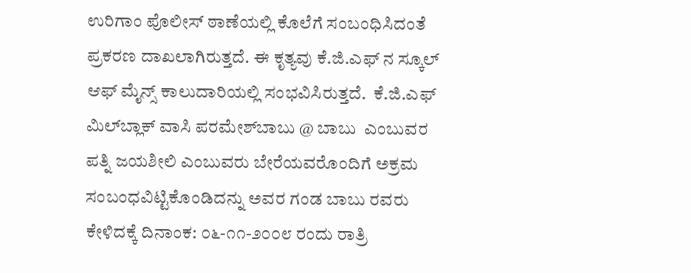ಉರಿಗಾಂ ಪೊಲೀಸ್ ಠಾಣೆಯಲ್ಲಿ ಕೊಲೆಗೆ ಸಂಬಂಧಿಸಿದಂತೆ ಪ್ರಕರಣ ದಾಖಲಾಗಿರುತ್ತದೆ. ಈ ಕೃತ್ಯವು ಕೆ.ಜಿ.ಎಫ್ ನ ಸ್ಕೂಲ್ ಆಫ್ ಮೈನ್ಸ್ ಕಾಲುದಾರಿಯಲ್ಲಿ ಸಂಭವಿಸಿರುತ್ತದೆ.  ಕೆ.ಜಿ.ಎಫ್ ಮಿಲ್‌ಬ್ಲಾಕ್ ವಾಸಿ ಪರಮೇಶ್‌ಬಾಬು @ ಬಾಬು  ಎಂಬುವರ ಪತ್ನಿ ಜಯಶೀಲಿ ಎಂಬುವರು ಬೇರೆಯವರೊಂದಿಗೆ ಅಕ್ರಮ ಸಂಬಂಧವಿಟ್ಟಿಕೊಂಡಿದನ್ನು ಅವರ ಗಂಡ ಬಾಬು ರವರು ಕೇಳಿದಕ್ಕೆ ದಿನಾಂಕ: ೦೬-೧೧-೨೦೦೮ ರಂದು ರಾತ್ರಿ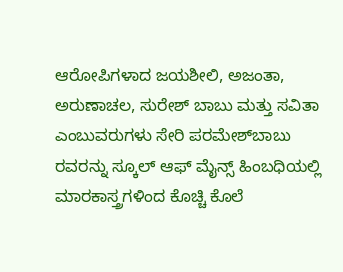ಆರೋಪಿಗಳಾದ ಜಯಶೀಲಿ, ಅಜಂತಾ, ಅರುಣಾಚಲ, ಸುರೇಶ್ ಬಾಬು ಮತ್ತು ಸವಿತಾ ಎಂಬುವರುಗಳು ಸೇರಿ ಪರಮೇಶ್‌ಬಾಬು ರವರನ್ನು ಸ್ಕೂಲ್‌ ಆಫ್ ಮೈನ್ಸ್‌ ಹಿಂಬಧಿಯಲ್ಲಿ ಮಾರಕಾಸ್ತ್ರಗಳಿಂದ ಕೊಚ್ಚಿ ಕೊಲೆ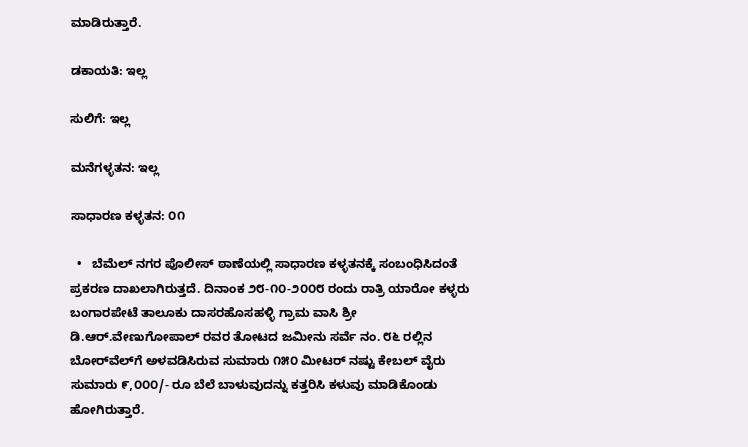ಮಾಡಿರುತ್ತಾರೆ.

ಡಕಾಯತಿ: ಇಲ್ಲ

ಸುಲಿಗೆ: ಇಲ್ಲ

ಮನೆಗಳ್ಳತನ: ಇಲ್ಲ

ಸಾಧಾರಣ ಕಳ್ಳತನ: ೦೧

  •   ಬೆಮೆಲ್ ನಗರ ಪೊಲೀಸ್ ಠಾಣೆಯಲ್ಲಿ ಸಾಧಾರಣ ಕಳ್ಳತನಕ್ಕೆ ಸಂಬಂಧಿಸಿದಂತೆ ಪ್ರಕರಣ ದಾಖಲಾಗಿರುತ್ತದೆ. ದಿನಾಂಕ ೨೮-೧೦-೨೦೦೮ ರಂದು ರಾತ್ರಿ ಯಾರೋ ಕಳ್ಳರು ಬಂಗಾರಪೇಟೆ ತಾಲೂಕು ದಾಸರಹೊಸಹಳ್ಳಿ ಗ್ರಾಮ ವಾಸಿ ಶ್ರೀ ಡಿ.ಆರ್‍.ವೇಣುಗೋಪಾಲ್ ರವರ ತೋಟದ ಜಮೀನು ಸರ್ವೆ ನಂ. ೮೬ ರಲ್ಲಿನ ಬೋರ್‌ವೆಲ್‌ಗೆ ಅಳವಡಿಸಿರುವ ಸುಮಾರು ೧೫೦ ಮೀಟರ್‍ ನಷ್ಟು ಕೇಬಲ್ ವೈರು ಸುಮಾರು ೯,೦೦೦/- ರೂ ಬೆಲೆ ಬಾಳುವುದನ್ನು ಕತ್ತರಿಸಿ ಕಳುವು ಮಾಡಿಕೊಂಡು ಹೋಗಿರುತ್ತಾರೆ.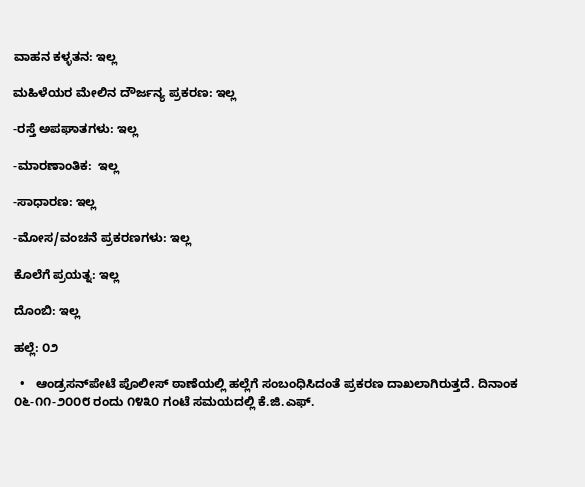ವಾಹನ ಕಳ್ಳತನ: ಇಲ್ಲ

ಮಹಿಳೆಯರ ಮೇಲಿನ ದೌರ್ಜನ್ಯ ಪ್ರಕರಣ: ಇಲ್ಲ

-ರಸ್ತೆ ಅಪಘಾತಗಳು: ಇಲ್ಲ

-ಮಾರಣಾಂತಿಕ:  ಇಲ್ಲ

-ಸಾಧಾರಣ: ಇಲ್ಲ

-ಮೋಸ/ವಂಚನೆ ಪ್ರಕರಣಗಳು: ಇಲ್ಲ

ಕೊಲೆಗೆ ಪ್ರಯತ್ನ: ಇಲ್ಲ

ದೊಂಬಿ: ಇಲ್ಲ

ಹಲ್ಲೆ: ೦೨

  •   ಆಂಡ್ರಸನ್‌ಪೇಟೆ ಪೊಲೀಸ್ ಠಾಣೆಯಲ್ಲಿ ಹಲ್ಲೆಗೆ ಸಂಬಂಧಿಸಿದಂತೆ ಪ್ರಕರಣ ದಾಖಲಾಗಿರುತ್ತದೆ. ದಿನಾಂಕ ೦೬-೧೧-೨೦೦೮ ರಂದು ೧೪೩೦ ಗಂಟೆ ಸಮಯದಲ್ಲಿ ಕೆ.ಜಿ.ಎಫ್.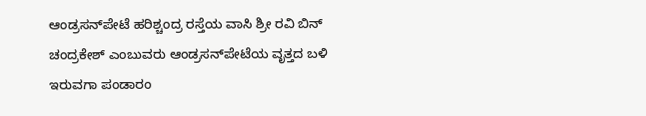ಆಂಡ್ರಸನ್‌ಪೇಟೆ ಹರಿಶ್ಚಂದ್ರ ರಸ್ತೆಯ ವಾಸಿ ಶ್ರೀ ರವಿ ಬಿನ್ ಚಂದ್ರಕೇಶ್ ಎಂಬುವರು ಆಂಡ್ರಸನ್‌ಪೇಟೆಯ ವೃತ್ತದ ಬಳಿ ಇರುವಗಾ ಪಂಡಾರಂ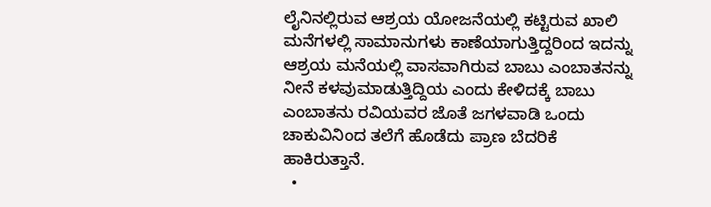ಲೈನಿನಲ್ಲಿರುವ ಆಶ್ರಯ ಯೋಜನೆಯಲ್ಲಿ ಕಟ್ಟಿರುವ ಖಾಲಿ ಮನೆಗಳಲ್ಲಿ ಸಾಮಾನುಗಳು ಕಾಣೆಯಾಗುತ್ತಿದ್ದರಿಂದ ಇದನ್ನು ಆಶ್ರಯ ಮನೆಯಲ್ಲಿ ವಾಸವಾಗಿರುವ ಬಾಬು ಎಂಬಾತನನ್ನು ನೀನೆ ಕಳವುಮಾಡುತ್ತಿದ್ದಿಯ ಎಂದು ಕೇಳಿದಕ್ಕೆ ಬಾಬು ಎಂಬಾತನು ರವಿಯವರ ಜೊತೆ ಜಗಳವಾಡಿ ಒಂದು ಚಾಕುವಿನಿಂದ ತಲೆಗೆ ಹೊಡೆದು ಪ್ರಾಣ ಬೆದರಿಕೆ ಹಾಕಿರುತ್ತಾನೆ.
  •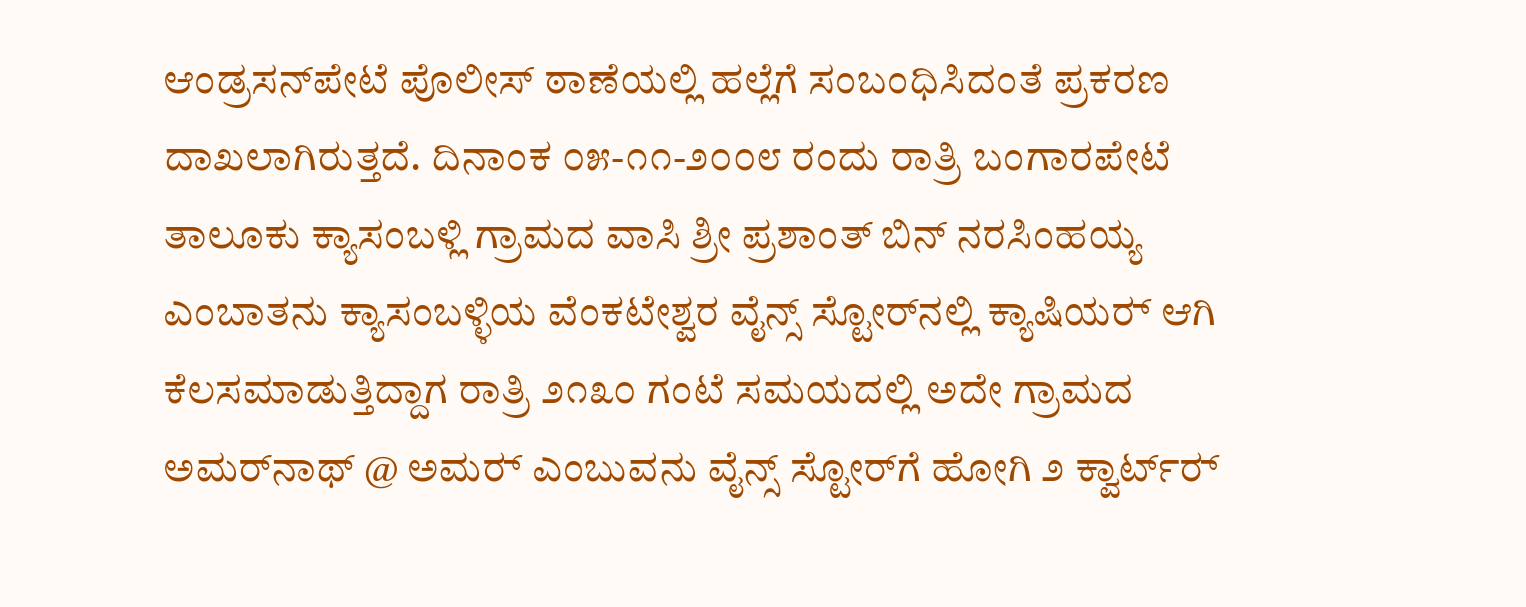ಆಂಡ್ರಸನ್‌ಪೇಟೆ ಪೊಲೀಸ್ ಠಾಣೆಯಲ್ಲಿ ಹಲ್ಲೆಗೆ ಸಂಬಂಧಿಸಿದಂತೆ ಪ್ರಕರಣ ದಾಖಲಾಗಿರುತ್ತದೆ. ದಿನಾಂಕ ೦೫-೧೧-೨೦೦೮ ರಂದು ರಾತ್ರಿ ಬಂಗಾರಪೇಟೆ ತಾಲೂಕು ಕ್ಯಾಸಂಬಳ್ಲಿ ಗ್ರಾಮದ ವಾಸಿ ಶ್ರೀ ಪ್ರಶಾಂತ್ ಬಿನ್ ನರಸಿಂಹಯ್ಯ ಎಂಬಾತನು ಕ್ಯಾಸಂಬಳ್ಳಿಯ ವೆಂಕಟೇಶ್ವರ ವೈನ್ಸ್ ಸ್ಟೋರ್‌ನಲ್ಲಿ ಕ್ಯಾಷಿಯರ್‍ ಆಗಿ ಕೆಲಸಮಾಡುತ್ತಿದ್ದಾಗ ರಾತ್ರಿ ೨೧೩೦ ಗಂಟೆ ಸಮಯದಲ್ಲಿ ಅದೇ ಗ್ರಾಮದ ಅಮರ್‌ನಾಥ್ @ ಅಮರ್‍ ಎಂಬುವನು ವೈನ್ಸ್ ಸ್ಟೋರ್‌ಗೆ ಹೋಗಿ ೨ ಕ್ವಾರ್ಟ್‌‌ರ್‍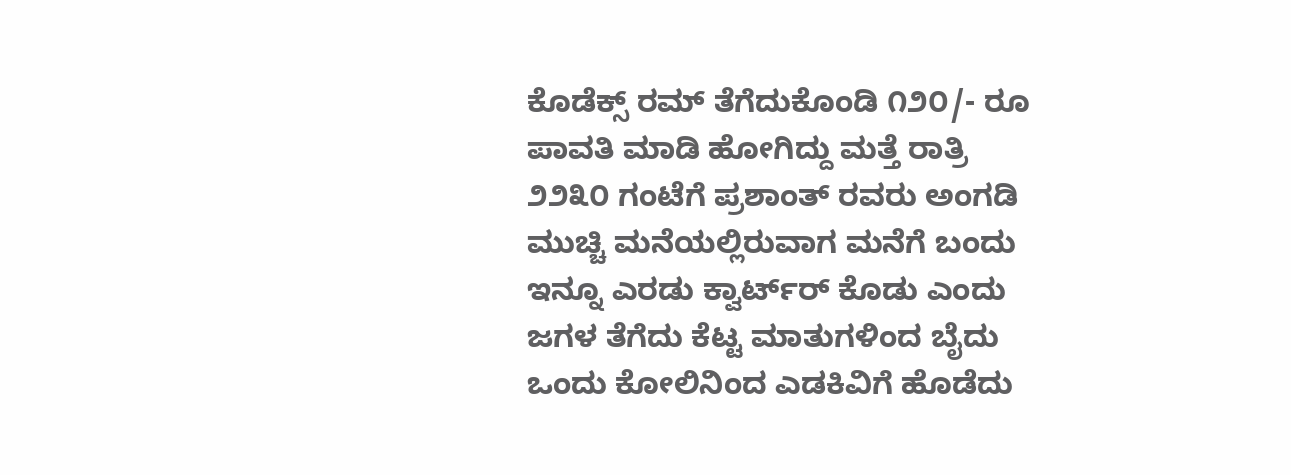ಕೊಡೆಕ್ಸ್ ರಮ್ ತೆಗೆದುಕೊಂಡಿ ೧೨೦/- ರೂ ಪಾವತಿ ಮಾಡಿ ಹೋಗಿದ್ದು ಮತ್ತೆ ರಾತ್ರಿ ೨೨೩೦ ಗಂಟೆಗೆ ಪ್ರಶಾಂತ್ ರವರು ಅಂಗಡಿ ಮುಚ್ಚಿ ಮನೆಯಲ್ಲಿರುವಾಗ ಮನೆಗೆ ಬಂದು ಇನ್ನೂ ಎರಡು ಕ್ವಾರ್ಟ್‌‌ರ್‍ ಕೊಡು ಎಂದು ಜಗಳ ತೆಗೆದು ಕೆಟ್ಟ ಮಾತುಗಳಿಂದ ಬೈದು ಒಂದು ಕೋಲಿನಿಂದ ಎಡಕಿವಿಗೆ ಹೊಡೆದು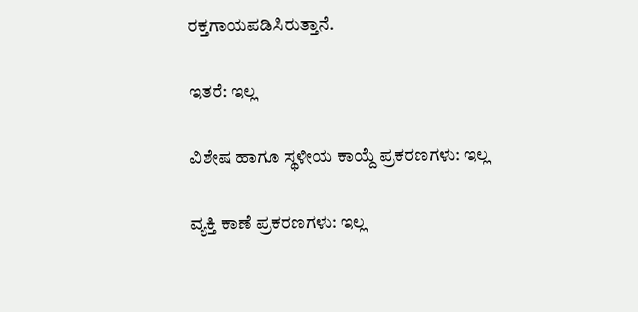ರಕ್ತಗಾಯಪಡಿಸಿರುತ್ತಾನೆ.

ಇತರೆ: ಇಲ್ಲ

ವಿಶೇಷ ಹಾಗೂ ಸ್ಥಳೀಯ ಕಾಯ್ದೆ ಪ್ರಕರಣಗಳು: ಇಲ್ಲ

ವ್ಯಕ್ತಿ ಕಾಣೆ ಪ್ರಕರಣಗಳು: ಇಲ್ಲ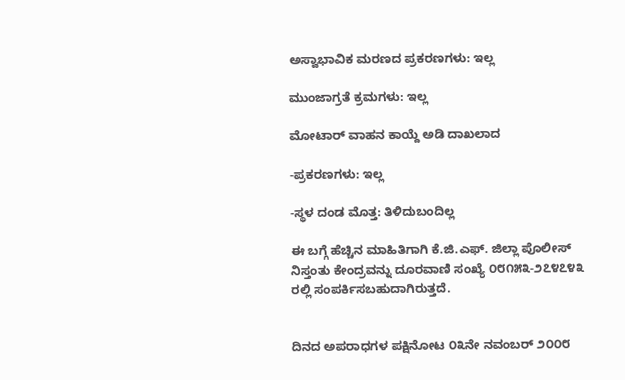ಅಸ್ವಾಭಾವಿಕ ಮರಣದ ಪ್ರಕರಣಗಳು: ಇಲ್ಲ

ಮುಂಜಾಗ್ರತೆ ಕ್ರಮಗಳು: ಇಲ್ಲ

ಮೋಟಾರ್‍ ವಾಹನ ಕಾಯ್ದೆ ಅಡಿ ದಾಖಲಾದ

-ಪ್ರಕರಣಗಳು: ಇಲ್ಲ

-ಸ್ಥಳ ದಂಡ ಮೊತ್ತ: ತಿಳಿದುಬಂದಿಲ್ಲ

ಈ ಬಗ್ಗೆ ಹೆಚ್ಚಿನ ಮಾಹಿತಿಗಾಗಿ ಕೆ.ಜಿ.ಎಫ್. ಜಿಲ್ಲಾ ಪೊಲೀಸ್ ನಿಸ್ತಂತು ಕೇಂದ್ರವನ್ನು ದೂರವಾಣಿ ಸಂಖ್ಯೆ ೦೮೧೫೩-೨೭೪೭೪೩ ರಲ್ಲಿ ಸಂಪರ್ಕಿಸಬಹುದಾಗಿರುತ್ತದೆ.


ದಿನದ ಅಪರಾಧಗಳ ಪಕ್ಷಿನೋಟ ೦೩ನೇ ನವಂಬರ್‍ ೨೦೦೮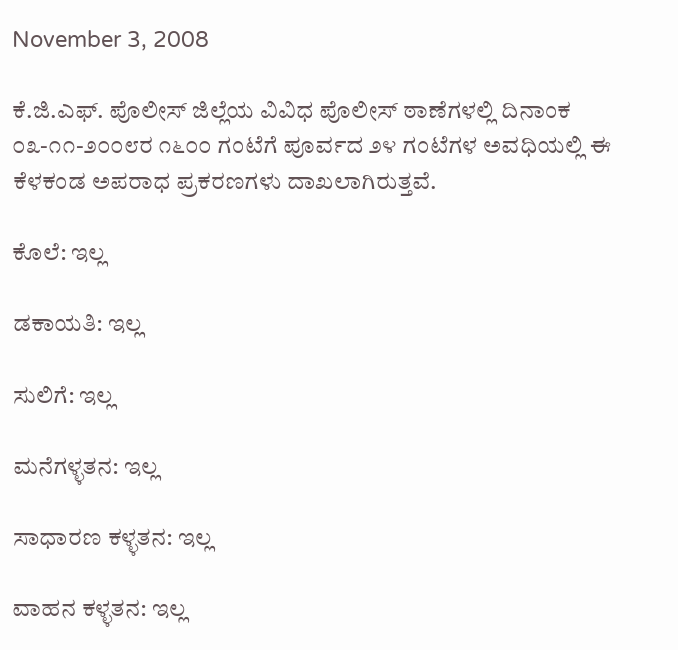November 3, 2008

ಕೆ.ಜಿ.ಎಫ್. ಪೊಲೀಸ್ ಜಿಲ್ಲೆಯ ವಿವಿಧ ಪೊಲೀಸ್ ಠಾಣೆಗಳಲ್ಲಿ ದಿನಾಂಕ ೦೩-೧೧-೨೦೦೮ರ ೧೬೦೦ ಗಂಟೆಗೆ ಪೂರ್ವದ ೨೪ ಗಂಟೆಗಳ ಅವಧಿಯಲ್ಲಿ ಈ ಕೆಳಕಂಡ ಅಪರಾಧ ಪ್ರಕರಣಗಳು ದಾಖಲಾಗಿರುತ್ತವೆ.

ಕೊಲೆ: ಇಲ್ಲ

ಡಕಾಯತಿ: ಇಲ್ಲ

ಸುಲಿಗೆ: ಇಲ್ಲ

ಮನೆಗಳ್ಳತನ: ಇಲ್ಲ

ಸಾಧಾರಣ ಕಳ್ಳತನ: ಇಲ್ಲ

ವಾಹನ ಕಳ್ಳತನ: ಇಲ್ಲ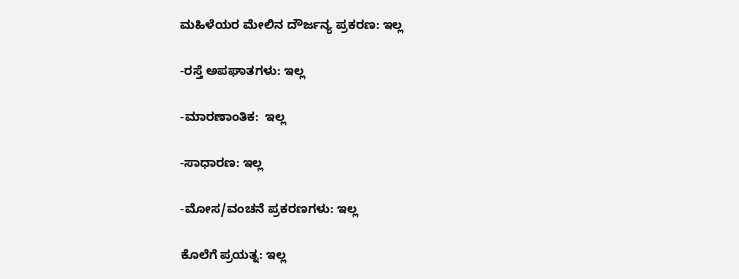ಮಹಿಳೆಯರ ಮೇಲಿನ ದೌರ್ಜನ್ಯ ಪ್ರಕರಣ: ಇಲ್ಲ

-ರಸ್ತೆ ಅಪಘಾತಗಳು: ಇಲ್ಲ

-ಮಾರಣಾಂತಿಕ:  ಇಲ್ಲ

-ಸಾಧಾರಣ: ಇಲ್ಲ

-ಮೋಸ/ವಂಚನೆ ಪ್ರಕರಣಗಳು: ಇಲ್ಲ

ಕೊಲೆಗೆ ಪ್ರಯತ್ನ: ಇಲ್ಲ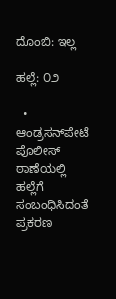ದೊಂಬಿ: ಇಲ್ಲ

ಹಲ್ಲೆ: ೦೨

  •    ಆಂಡ್ರಸನ್‌ಪೇಟೆ ಪೊಲೀಸ್ ಠಾಣೆಯಲ್ಲಿ ಹಲ್ಲೆಗೆ ಸಂಬಂಧಿಸಿದಂತೆ ಪ್ರಕರಣ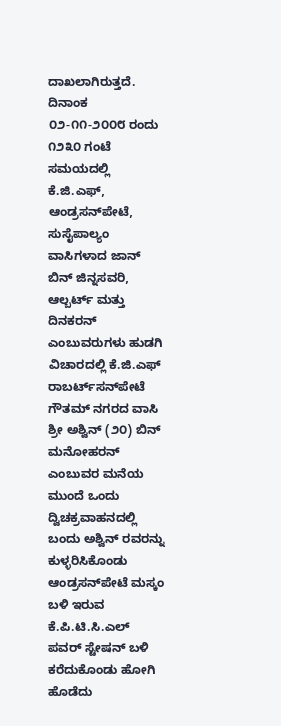ದಾಖಲಾಗಿರುತ್ತದೆ. ದಿನಾಂಕ ೦೨-೧೧-೨೦೦೮ ರಂದು ೧೨೩೦ ಗಂಟೆ ಸಮಯದಲ್ಲಿ ಕೆ.ಜಿ.ಎಫ್, ಆಂಡ್ರಸನ್‌ಪೇಟೆ, ಸುಸೈಪಾಲ್ಯಂ ವಾಸಿಗಳಾದ ಜಾನ್ ಬಿನ್ ಜಿನ್ನಸವರಿ, ಆಲ್ಬರ್ಟ್ ಮತ್ತು ದಿನಕರನ್ ಎಂಬುವರುಗಳು ಹುಡಗಿ ವಿಚಾರದಲ್ಲಿ ಕೆ.ಜಿ.ಎಫ್ ರಾಬರ್ಟ್‌‌ಸನ್‌ಪೇಟೆ ಗೌತಮ್ ನಗರದ ವಾಸಿ ಶ್ರೀ ಅಶ್ವಿನ್ (೨೦) ಬಿನ್ ಮನೋಹರನ್ ಎಂಬುವರ ಮನೆಯ ಮುಂದೆ ಒಂದು ದ್ವಿಚಕ್ರವಾಹನದಲ್ಲಿ ಬಂದು ಅಶ್ವಿನ್ ರವರನ್ನು ಕುಳ್ಳರಿಸಿಕೊಂಡು ಆಂಡ್ರಸನ್‌ಪೇಟೆ ಮಸ್ಕಂ ಬಳಿ ಇರುವ ಕೆ.ಪಿ.ಟಿ.ಸಿ.ಎಲ್ ಪವರ್ ಸ್ಟೇಷನ್ ಬಳಿ ಕರೆದುಕೊಂಡು ಹೋಗಿ ಹೊಡೆದು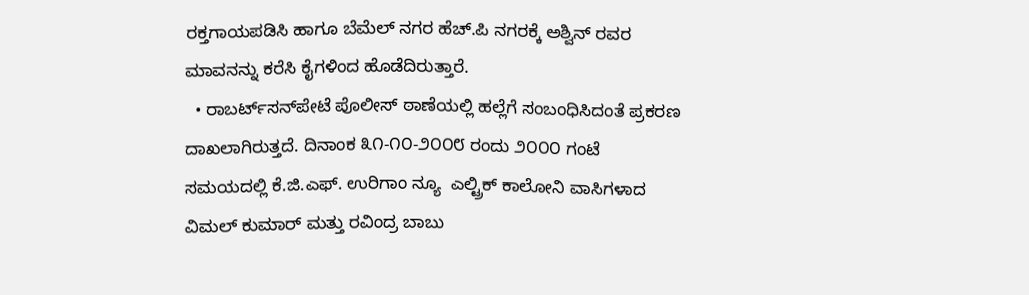ರಕ್ತಗಾಯಪಡಿಸಿ ಹಾಗೂ ಬೆಮೆಲ್ ನಗರ ಹೆಚ್.ಪಿ ನಗರಕ್ಕೆ ಅಶ್ವಿನ್ ರವರ ಮಾವನನ್ನು ಕರೆಸಿ ಕೈಗಳಿಂದ ಹೊಡೆದಿರುತ್ತಾರೆ.
  • ರಾಬರ್ಟ್‌‌ಸನ್‌ಪೇಟೆ ಪೊಲೀಸ್ ಠಾಣೆಯಲ್ಲಿ ಹಲ್ಲೆಗೆ ಸಂಬಂಧಿಸಿದಂತೆ ಪ್ರಕರಣ ದಾಖಲಾಗಿರುತ್ತದೆ. ದಿನಾಂಕ ೩೧-೧೦-೨೦೦೮ ರಂದು ೨೦೦೦ ಗಂಟೆ ಸಮಯದಲ್ಲಿ ಕೆ.ಜಿ.ಎಫ್. ಉರಿಗಾಂ ನ್ಯೂ  ಎಲ್ಟ್ರಿಕ್ ಕಾಲೋನಿ ವಾಸಿಗಳಾದ ವಿಮಲ್ ಕುಮಾರ್‍ ಮತ್ತು ರವಿಂದ್ರ ಬಾಬು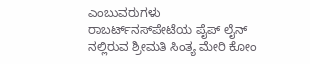ಎಂಬುವರುಗಳು ರಾಬರ್ಟ್‌‌ನಸ್‌ಪೇಟೆಯ ಪೈಪ್ ಲೈನ್ ನಲ್ಲಿರುವ ಶ್ರೀಮತಿ ಸಿಂತ್ಯ ಮೇರಿ ಕೋಂ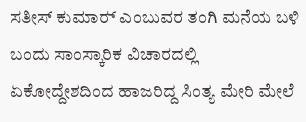ಸತೀಸ್ ಕುಮಾರ್‍ ಎಂಬುವರ ತಂಗಿ ಮನೆಯ ಬಳಿ ಬಂದು ಸಾಂಸ್ಕಾರಿಕ ವಿಚಾರದಲ್ಲಿ ಏಕೋದ್ದೇಶದಿಂದ ಹಾಜರಿದ್ದ ಸಿಂತ್ಯ ಮೇರಿ ಮೇಲೆ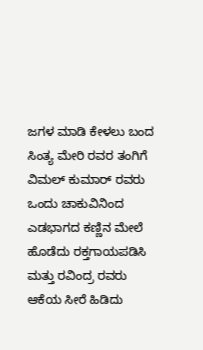ಜಗಳ ಮಾಡಿ ಕೇಳಲು ಬಂದ ಸಿಂತ್ಯ ಮೇರಿ ರವರ ತಂಗಿಗೆ ವಿಮಲ್ ಕುಮಾರ್‍ ರವರು ಒಂದು ಚಾಕುವಿನಿಂದ ಎಡಭಾಗದ ಕಣ್ಣಿನ ಮೇಲೆ ಹೊಡೆದು ರಕ್ತಗಾಯಪಡಿಸಿ ಮತ್ತು ರವಿಂದ್ರ ರವರು ಆಕೆಯ ಸೀರೆ ಹಿಡಿದು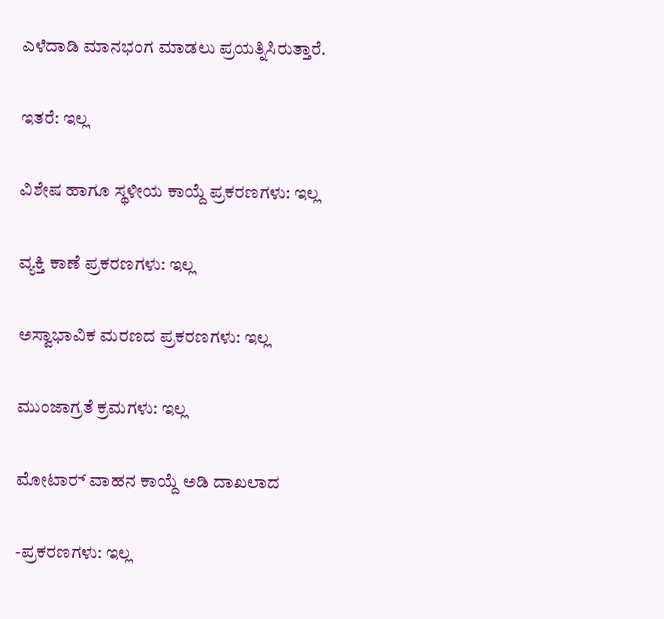ಎಳೆದಾಡಿ ಮಾನಭಂಗ ಮಾಡಲು ಪ್ರಯತ್ನಿಸಿರುತ್ತಾರೆ.

ಇತರೆ: ಇಲ್ಲ

ವಿಶೇಷ ಹಾಗೂ ಸ್ಥಳೀಯ ಕಾಯ್ದೆ ಪ್ರಕರಣಗಳು: ಇಲ್ಲ

ವ್ಯಕ್ತಿ ಕಾಣೆ ಪ್ರಕರಣಗಳು: ಇಲ್ಲ

ಅಸ್ವಾಭಾವಿಕ ಮರಣದ ಪ್ರಕರಣಗಳು: ಇಲ್ಲ

ಮುಂಜಾಗ್ರತೆ ಕ್ರಮಗಳು: ಇಲ್ಲ

ಮೋಟಾರ್‍ ವಾಹನ ಕಾಯ್ದೆ ಅಡಿ ದಾಖಲಾದ

-ಪ್ರಕರಣಗಳು: ಇಲ್ಲ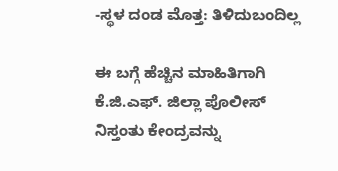-ಸ್ಥಳ ದಂಡ ಮೊತ್ತ: ತಿಳಿದುಬಂದಿಲ್ಲ

ಈ ಬಗ್ಗೆ ಹೆಚ್ಚಿನ ಮಾಹಿತಿಗಾಗಿ ಕೆ.ಜಿ.ಎಫ್. ಜಿಲ್ಲಾ ಪೊಲೀಸ್ ನಿಸ್ತಂತು ಕೇಂದ್ರವನ್ನು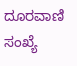ದೂರವಾಣಿ ಸಂಖ್ಯೆ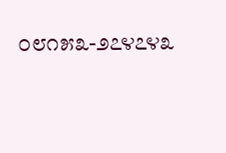೦೮೧೫೩-೨೭೪೭೪೩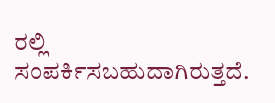ರಲ್ಲಿ ಸಂಪರ್ಕಿಸಬಹುದಾಗಿರುತ್ತದೆ.